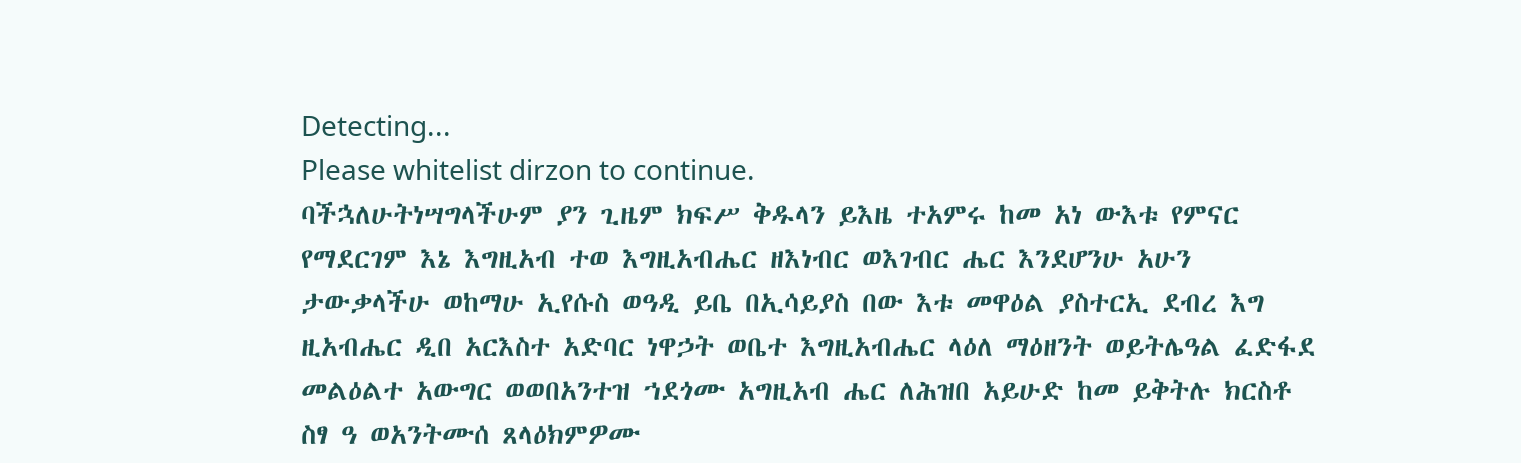Detecting...
Please whitelist dirzon to continue.
ባችኋለሁትነሣግላችሁም ያን ጊዜም ክፍሥ ቅዱላን ይእዜ ተአምሩ ከመ አነ ውእቱ የምናር የማደርገም እኔ እግዚአብ ተወ እግዚአብሔር ዘእነብር ወእገብር ሔር እንደሆንሁ አሁን ታውቃላችሁ ወከማሁ ኢየሱስ ወዓዲ ይቤ በኢሳይያስ በው እቱ መዋዕል ያስተርኢ ደብረ እግ ዚአብሔር ዲበ አርእስተ አድባር ነዋኃት ወቤተ እግዚአብሔር ላዕለ ማዕዘንት ወይትሌዓል ፈድፋደ መልዕልተ አውግር ወወበአንተዝ ኀደጎሙ አግዚአብ ሔር ለሕዝበ አይሁድ ከመ ይቅትሉ ክርስቶ ስፃ ዓ ወአንትሙሰ ጸላዕክምዎሙ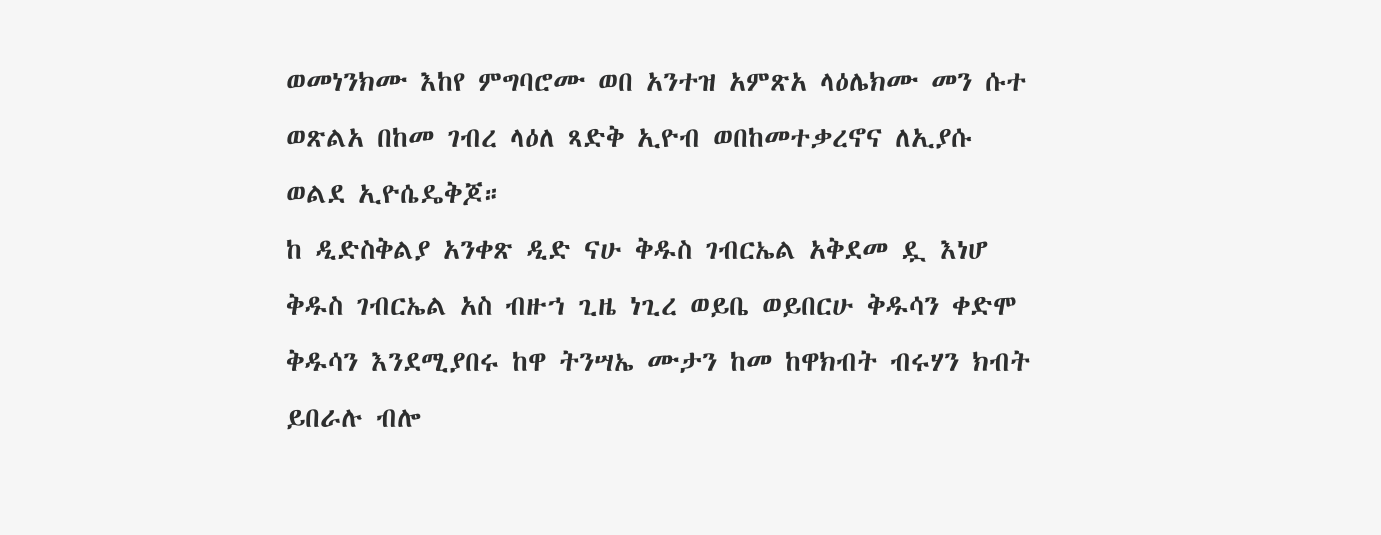ወመነንክሙ እከየ ምግባሮሙ ወበ አንተዝ አምጽአ ላዕሌክሙ መን ሱተ ወጽልአ በከመ ገብረ ላዕለ ጻድቅ ኢዮብ ወበከመተቃረኖና ለኢያሱ ወልደ ኢዮሴዴቅጆ።
ከ ዲድስቅልያ አንቀጽ ዲድ ናሁ ቅዱስ ገብርኤል አቅደመ ዷ እነሆ ቅዱስ ገብርኤል አስ ብዙኀ ጊዜ ነጊረ ወይቤ ወይበርሁ ቅዱሳን ቀድሞ ቅዱሳን እንደሚያበሩ ከዋ ትንሣኤ ሙታን ከመ ከዋክብት ብሩሃን ክብት ይበራሉ ብሎ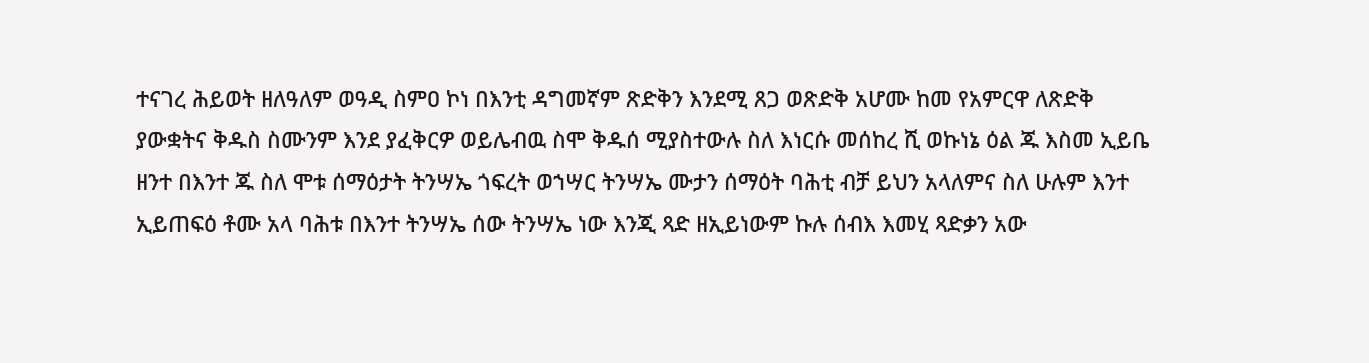ተናገረ ሕይወት ዘለዓለም ወዓዲ ስምዐ ኮነ በእንቲ ዳግመኛም ጽድቅን እንደሚ ጸጋ ወጽድቅ አሆሙ ከመ የአምርዋ ለጽድቅ ያውቋትና ቅዱስ ስሙንም እንደ ያፈቅርዎ ወይሌብዉ ስሞ ቅዱሰ ሚያስተውሉ ስለ እነርሱ መሰከረ ሺ ወኩነኔ ዕል ጁ እስመ ኢይቤ ዘንተ በእንተ ጁ ስለ ሞቱ ሰማዕታት ትንሣኤ ጎፍረት ወኀሣር ትንሣኤ ሙታን ሰማዕት ባሕቲ ብቻ ይህን አላለምና ስለ ሁሉም እንተ ኢይጠፍዕ ቶሙ አላ ባሕቱ በእንተ ትንሣኤ ሰው ትንሣኤ ነው እንጂ ጻድ ዘኢይነውም ኩሉ ሰብእ እመሂ ጻድቃን አው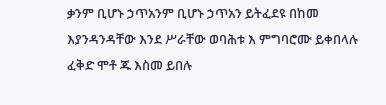ቃንም ቢሆኑ ኃጥአንም ቢሆኑ ኃጥአን ይትፈደዩ በከመ እያንዳንዳቸው እንደ ሥራቸው ወባሕቱ እ ምግባሮሙ ይቀበላሉ ፈቅድ ሞቶ ጁ እስመ ይበሉ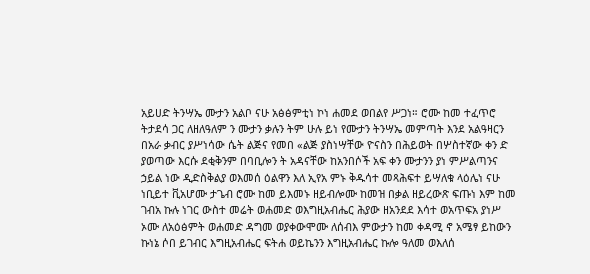አይሀድ ትንሣኤ ሙታን አልቦ ናሁ አፅፅምቲነ ኮነ ሐመደ ወበልየ ሥጋነ። ሮሙ ከመ ተፈጥሮ ትታደሳ ጋር ለዘለዓለም ን ሙታን ቃሉን ትም ሁሉ ይነ የሙታን ትንሣኤ መምጣት እንደ አልዓዛርን በአራ ቃብር ያሥነሳው ሴት ልጅና የመበ «ልጅ ያስነሣቸው ዮናስን በሕይወት በሦስተኛው ቀን ድ ያወጣው እርሱ ደቂቅንም በባቢሎን ት አዳናቸው ከአንበሶች አፍ ቀን ሙታንን ያነ ምሥልጣንና ኃይል ነው ዲድስቅልያ ወእመሰ ዕልዋን እለ ኢየአ ምኑ ቅዱሳተ መጻሕፍተ ይሣለቁ ላዕሌነ ናሁ ነቢይተ ቪአሆሙ ታጌብ ሮሙ ከመ ይእመኑ ዘይብሎሙ ከመዝ በቃል ዘይረውጽ ፍጡነ እም ከመ ገብአ ኩሉ ነገር ውስተ መሬት ወሐመድ ወእግዚአብሔር ሕያው ዘአንደደ እሳተ ወአጥፍአ ያነሥ ኦሙ ለአዕፅምት ወሐመድ ዳግመ ወያቀውሞሙ ለሰብእ ምውታን ከመ ቀዳሚ ኖ አሜፃ ይከውን ኩነኔ ሶበ ይገብር እግዚአብሔር ፍትሐ ወይኬንን እግዚአብሔር ኩሎ ዓለመ ወእለሰ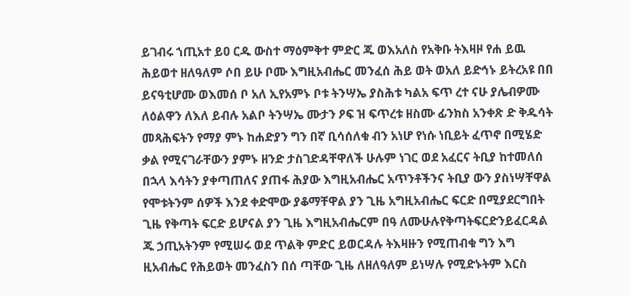ይገብሩ ኀጢአተ ይዐ ርዱ ውስተ ማዕምቅተ ምድር ጁ ወእአለስ የአቅቡ ትእዛዞ የሐ ይዉ ሕይወተ ዘለዓለም ሶበ ይሁ ቦሙ እግዚአብሔር መንፈሰ ሕይ ወት ወአለ ይድኅኑ ይትረአዩ በበ ይናዓቲሆሙ ወእመሰ ቦ አለ ኢየአምኑ ቦቱ ትንሣኤ ያስሕቱ ካልአ ፍጥ ረተ ናሁ ያሌብዎሙ ለዕልዋን ለእለ ይብሉ አልቦ ትንሣኤ ሙታን ዖፍ ዝ ፍጥረቱ ዘስሙ ፊንክስ አንቀጽ ድ ቅዱሳት መጻሕፍትን የማያ ምኑ ከሐድያን ግን በኛ ቢሳሰለቁ ብን አነሆ የነሱ ነቢይት ፈጥኖ በሚሄድ ቃል የሚናገራቸውን ያምኑ ዘንድ ታስገድዳቸዋለች ሁሉም ነገር ወደ አፈርና ትቢያ ከተመለሰ በኋላ እሳትን ያቀጣጠለና ያጠፋ ሕያው እግዚአብሔር አጥንቶችንና ትቢያ ውን ያስነሣቸዋል የሞቱትንም ሰዎች እንደ ቀድሞው ያቆማቸዋል ያን ጊዜ አግዚአብሔር ፍርድ በሚያደርግበት ጊዜ የቅጣት ፍርድ ይሆናል ያን ጊዜ እግዚአብሔርም በዓ ለሙሁሉየቅጣትፍርድንይፈርዳል ጁ ኃጢአትንም የሚሠሩ ወደ ጥልቅ ምድር ይወርዳሉ ትእዛዙን የሚጠብቁ ግን እግ ዚአብሔር የሕይወት መንፈስን በሰ ጣቸው ጊዜ ለዘለዓለም ይነሣሉ የሚድኑትም እርስ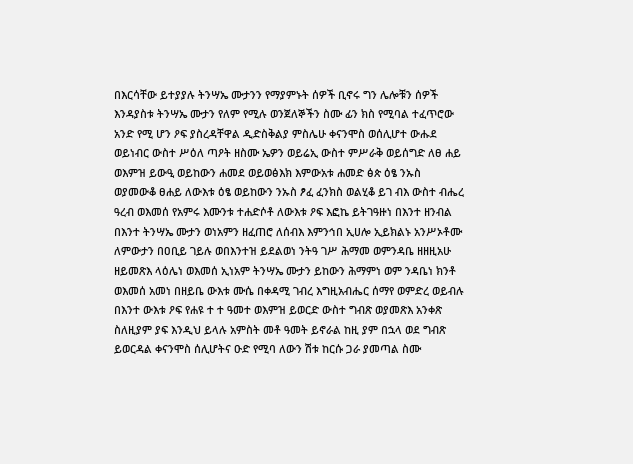በእርሳቸው ይተያያሉ ትንሣኤ ሙታንን የማያምኑት ሰዎች ቢኖሩ ግን ሌሎቹን ሰዎች እንዳያስቱ ትንሣኤ ሙታን የለም የሚሉ ወንጀለኞችን ስሙ ፊን ክስ የሚባል ተፈጥሮው አንድ የሚ ሆን ዖፍ ያስረዳቸዋል ዲድስቅልያ ምስሌሁ ቀናንሞስ ወሰሊሆተ ውሑደ ወይነብር ውስተ ሥዕለ ጣዖት ዘስሙ ኤዎን ወይሬኢ ውስተ ምሥራቅ ወይሰግድ ለፀ ሐይ ወእምዝ ይውዒ ወይከውን ሐመደ ወይወፅእክ እምውአቱ ሐመድ ፅጵ ዕፄ ንኡስ ወያመውቆ ፀሐይ ለውእቱ ዕፄ ወይከውን ንኡስ ፆፈ ፈንክስ ወልሂቆ ይገ ብእ ውስተ ብሔረ ዓረብ ወእመሰ የአምሩ እሙንቱ ተሐድሶቶ ለውእቱ ዖፍ እፎኬ ይትገዓዙነ በእንተ ዘንብል በእንተ ትንሣኤ ሙታን ወነአምን ዘፈጠሮ ለሰብእ እምንኅበ ኢሀሎ ኢይክልኑ አንሥኦቶሙ ለምውታን በዐቢይ ገይሉ ወበእንተዝ ይደልወነ ንትዓ ገሥ ሕማመ ወምንዳቤ ዘዘዚአሁ ዘይመጽእ ላዕሌነ ወእመሰ ኢነአም ትንሣኤ ሙታን ይከውን ሕማምነ ወም ንዳቤነ ክንቶ ወእመሰ አመነ በዘይቤ ውእቱ ሙሴ በቀዳሚ ገብረ እግዚአብሔር ሰማየ ወምድረ ወይብሉ በእንተ ውእቱ ዖፍ የሐዩ ተ ተ ዓመተ ወእምዝ ይወርድ ውስተ ግብጽ ወያመጽእ አንቀጽ ስለዚያም ያፍ እንዲህ ይላሉ አምስት መቶ ዓመት ይኖራል ከዚ ያም በኋላ ወደ ግብጽ ይወርዳል ቀናንሞስ ሰሊሆትና ዑድ የሚባ ለውን ሽቱ ከርሱ ጋራ ያመጣል ስሙ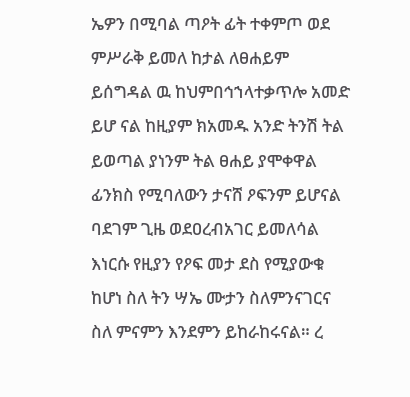ኤዎን በሚባል ጣዖት ፊት ተቀምጦ ወደ ምሥራቅ ይመለ ከታል ለፀሐይም ይሰግዳል ዉ ከህምበኅኀላተቃጥሎ አመድ ይሆ ናል ከዚያም ክአመዱ አንድ ትንሽ ትል ይወጣል ያነንም ትል ፀሐይ ያሞቀዋል ፊንክስ የሚባለውን ታናሸ ዖፍንም ይሆናል ባደገም ጊዜ ወደዐረብአገር ይመለሳል እነርሱ የዚያን የዖፍ መታ ደስ የሚያውቁ ከሆነ ስለ ትን ሣኤ ሙታን ስለምንናገርና ስለ ምናምን እንደምን ይከራከሩናል። ረ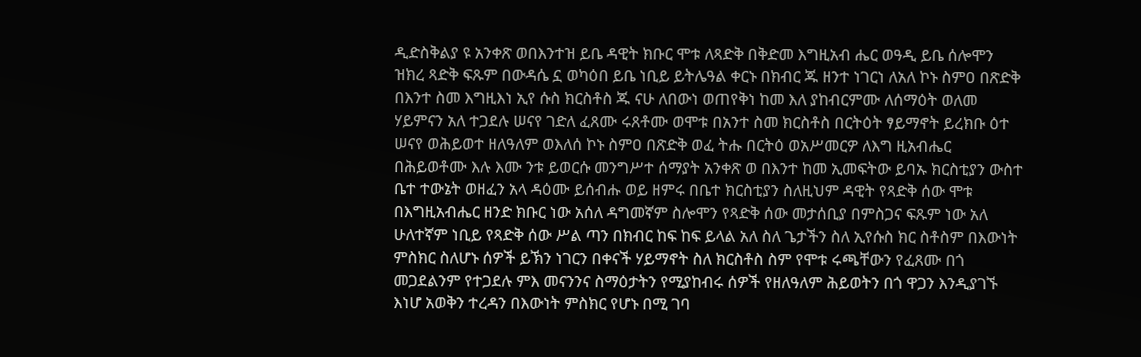ዲድስቅልያ ዩ አንቀጽ ወበእንተዝ ይቤ ዳዊት ክቡር ሞቱ ለጻድቅ በቅድመ እግዚአብ ሔር ወዓዲ ይቤ ሰሎሞን ዝክረ ጻድቅ ፍጹም በውዳሴ ኗ ወካዕበ ይቤ ነቢይ ይትሌዓል ቀርኑ በክብር ጁ ዘንተ ነገርነ ለአለ ኮኑ ስምዐ በጽድቅ በእንተ ስመ እግዚእነ ኢየ ሱስ ክርስቶስ ጁ ናሁ ለበውነ ወጠየቅነ ከመ እለ ያከብርምሙ ለሰማዕት ወለመ ሃይምናን አለ ተጋደሉ ሠናየ ገድለ ፈጸሙ ሩጸቶሙ ወሞቱ በአንተ ስመ ክርስቶስ በርትዕት ፃይማኖት ይረክቡ ዕተ ሠናየ ወሕይወተ ዘለዓለም ወእለሰ ኮኑ ስምዐ በጽድቅ ወፈ ትሑ በርትዕ ወአሥመርዎ ለእግ ዚአብሔር በሕይወቶሙ እሉ እሙ ንቱ ይወርሱ መንግሥተ ሰማያት አንቀጽ ወ በእንተ ከመ ኢመፍትው ይባኡ ክርስቲያን ውስተ ቤተ ተውኔት ወዘፈን አላ ዳዕሙ ይሰብሑ ወይ ዘምሩ በቤተ ክርስቲያን ስለዚህም ዳዊት የጻድቅ ሰው ሞቱ በእግዚአብሔር ዘንድ ክቡር ነው አሰለ ዳግመኛም ስሎሞን የጻድቅ ሰው መታሰቢያ በምስጋና ፍጹም ነው አለ ሁለተኛም ነቢይ የጻድቅ ሰው ሥል ጣን በክብር ከፍ ከፍ ይላል አለ ስለ ጌታችን ስለ ኢየሱስ ክር ስቶስም በእውነት ምስክር ስለሆኑ ሰዎች ይኽን ነገርን በቀናች ሃይማኖት ስለ ክርስቶስ ስም የሞቱ ሩጫቸውን የፈጸሙ በጎ መጋደልንም የተጋደሉ ምእ መናንንና ስማዕታትን የሚያከብሩ ሰዎች የዘለዓለም ሕይወትን በጎ ዋጋን እንዲያገኙ እነሆ አወቅን ተረዳን በእውነት ምስክር የሆኑ በሚ ገባ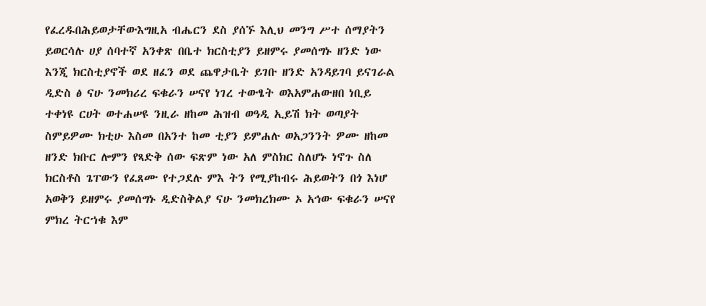የፈረዱበሕይወታቸውእግዚአ ብሔርን ደስ ያሰኙ እሊህ መንግ ሥተ ሰማያትን ይወርሳሉ ሀያ ሰባተኛ አንቀጽ በቤተ ክርስቲያን ይዘምሩ ያመሰግኑ ዘንድ ነው እንጂ ክርስቲያኖች ወደ ዘፈን ወደ ጨዋታቤት ይገቡ ዘንድ አንዳይገባ ይናገራል ዲድስ ፅ ናሁ ንመክሪረ ፍቁራን ሠናየ ነገረ ተውፄት ወእአምሐውዘበ ነቢይ ተቀነዩ ርሀት ወተሐሠዩ ንዚራ ዘከመ ሕዝብ ወዓዲ ኢይሽ ክት ወጣያት ስምይዎሙ ክቲሁ እስመ በአንተ ከመ ቲያን ይምሐሉ ወአጋንንት ዎሙ ዘከመ ዘንድ ክቡር ሎምን የጻድቅ ሰው ፍጽም ነው አለ ምስክር ስለሆኑ ነኖጉ ስለ ክርስቶስ ጌፐውን የፈጸሙ የተጋደሉ ምእ ትን የሚያከብሩ ሕይወትን በጎ እነሆ አወቅን ይዘምሩ ያመሰግኑ ዲድስቅልያ ናሁ ንመክረክሙ ኦ አኅው ፍቁራን ሠናየ ምክረ ትርኀቁ እም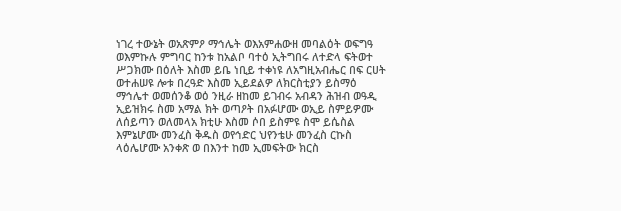ነገረ ተውኔት ወአጽምዖ ማኅሌት ወእአምሐውዘ መባልዕት ወፍግዓ ወእምኩሉ ምግባር ከንቱ ከአልቦ ባተዕ ኢትግበሩ ለተድላ ፍትወተ ሥጋክሙ በዕለት እስመ ይቤ ነቢይ ተቀነዩ ለአግዚአብሔር በፍ ርሀት ወተሐሠዩ ሎቱ በረዓድ እስመ ኢይደልዎ ለክርስቲያን ይስማዕ ማኅሌተ ወመሰንቆ ወዕ ንዚራ ዘከመ ይገብሩ አብዳን ሕዝብ ወዓዲ ኢይዝክሩ ስመ አማል ክት ወጣዖት በአፉሆሙ ወኢይ ስምይዎሙ ለሰይጣን ወለመላአ ክቲሁ እስመ ሶበ ይስምዩ ስሞ ይሴስል እምኔሆሙ መንፈስ ቅዱስ ወየኅድር ህየንቴሁ መንፈስ ርኩስ ላዕሌሆሙ አንቀጽ ወ በእንተ ከመ ኢመፍትው ክርስ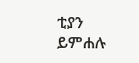ቲያን ይምሐሉ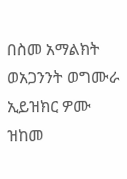በስመ አማልክት ወአጋንንት ወግሙራ ኢይዝክር ዎሙ ዝከመ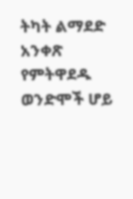ትካት ልማደድ አንቀጽ የምትዋደዱ ወንድሞች ሆይ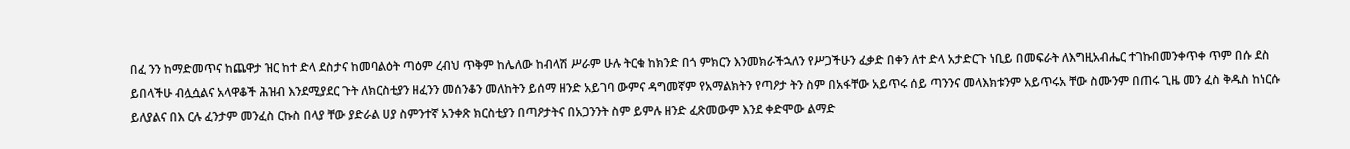በፈ ንን ከማድመጥና ከጨዋታ ዝር ከተ ድላ ደስታና ከመባልዕት ጣዕም ረብህ ጥቅም ከሌለው ከብላሽ ሥራም ሁሉ ትርቁ ከክንድ በጎ ምክርን እንመክራችኋለን የሥጋችሁን ፈቃድ በቀን ለተ ድላ አታድርጉ ነቢይ በመፍራት ለእግዚአብሔር ተገኩበመንቀጥቀ ጥም በሱ ደስ ይበላችሁ ብሏሷልና አላዋቆች ሕዝብ እንደሚያደር ጉት ለክርስቲያን ዘፈንን መሰንቆን መለከትን ይሰማ ዘንድ አይገባ ውምና ዳግመኛም የአማልክትን የጣዖታ ትን ስም በአፋቸው አይጥሩ ሰይ ጣንንና መላእክቱንም አይጥሩአ ቸው ስሙንም በጠሩ ጊዜ መን ፈስ ቅዱስ ከነርሱ ይለያልና በእ ርሉ ፈንታም መንፈስ ርኩስ በላያ ቸው ያድራል ሀያ ስምንተኛ አንቀጽ ክርስቲያን በጣዖታትና በአጋንንት ስም ይምሉ ዘንድ ፈጽመውም እንደ ቀድሞው ልማድ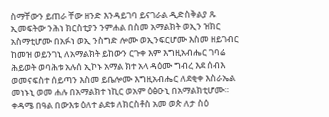ስማቸውን ይጠራ ቸው ዘንድ እንዳይገባ ይናገራል ዲድስቅልያ ጹ ኢመፍትው ንሕነ ክርስቲያን ንምሐል በስመ አማልክት ወኢን ዝክር አስማቲሆሙ በአፉነ ወኢ ንስግድ ሎሙ ወኢንፍርሆሙ እስመ ዘይገብር ከመዝ ወይንገኒ ለአማልክት ይከውን ርጉቀ እም እግዚአብሔር ገባሬ ሕይወት ወባሕቱ አሉሰ ኢኮኑ አማል ክተ አላ ዳዕሙ ግብረ እደ ሰብእ ወመናፍስተ ሰይጣን እስመ ይቤሎሙ እግዚአብሔር ለደቂቀ እስራኤል መነኑኒ ወመ ሐሉ በአማልክተ ነኪር ወአም ዕፅዑኒ በአማልክቲሆሙ። ቀዳሜ በዓል በውእቱ ዕለተ ልደቱ ለክርስቶስ አመ ወጵ ለታ ስዕ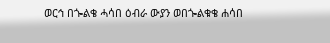ወርኅ በጐልቄ ሓሳበ ዕብራ ውያን ወበጐልቁቄ ሐሳበ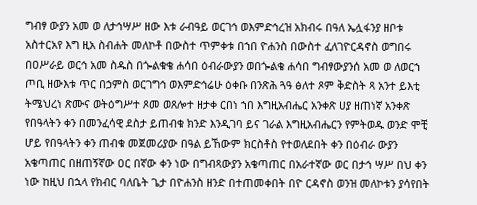ግብፃ ውያን አመ ወ ለታኅሣሥ ዘው እቱ ራብዓይ ወርገኅ ወእምድኅረዝ አክብሩ በዓለ ኤሏፋንያ ዘቦቱ አስተርአየ እግ ዚአ ስብሐት መለኮቶ በውስተ ጥምቀቱ በኀበ ዮሐንስ በውስተ ፈለገዮርዳኖስ ወግበሩ በዐሥራይ ወርኅ አመ ስዱስ በጐልቁቄ ሐሳበ ዕብራውያን ወበጐልቄ ሐሳበ ግብፃውያንሰ አመ ወ ለወርኀ ጦቢ ዘውእቱ ጥር በኃምስ ወርገግኅ ወእምድኅሬሁ ዕቀቡ በንጽሕ ጓዓ ፅለተ ጾም ቅድስት ጻ አንተ ይእቲ ትሜህረነ ጽሙና ወትዕግሥተ ጾመ ወጸሎተ ዘታቀ ርበነ ኀበ እግዚአብሔር አንቀጽ ሀያ ዘጠነኛ አንቀጽ የበዓላትን ቀን በመንፈሳዊ ደስታ ይጠብቁ ክንድ እንዲገባ ይና ገራል እግዚአብሔርን የምትወዱ ወንድ ሞቺ ሆይ የበዓላትን ቀን ጠብቁ መጀመሪያው በዓል ይኸውም ክርስቶስ የተወለደበት ቀን በዕብራ ውያን አቄጣጠር በዘጠኝኛው ዐር በኛው ቀን ነው በግብጻውያን አቄጣጠር በአራተኛው ወር በታኅ ሣሥ በህ ቀን ነው ከዚህ በኋላ የክብር ባለቤት ጌታ በዮሐንስ ዘንድ በተጠመቀበት በዮ ርዳኖስ ወንዝ መለኮቱን ያሳየበት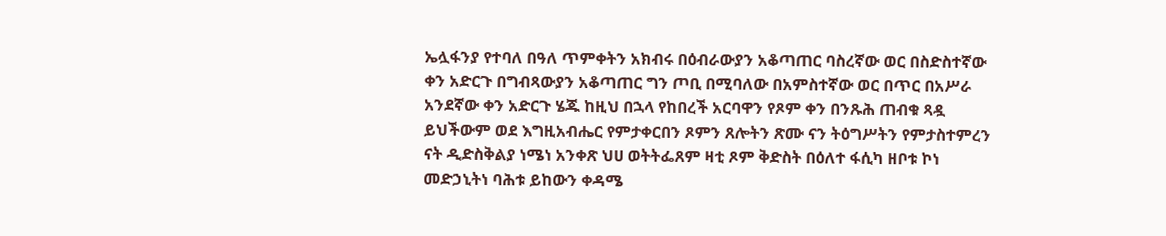ኤሏፋንያ የተባለ በዓለ ጥምቀትን አክብሩ በዕብራውያን አቆጣጠር ባስረኛው ወር በስድስተኛው ቀን አድርጉ በግብጻውያን አቆጣጠር ግን ጦቢ በሚባለው በአምስተኛው ወር በጥር በአሥራ አንደኛው ቀን አድርጉ ሄጁ ከዚህ በኋላ የከበረች አርባዋን የጾም ቀን በንጹሕ ጠብቁ ጻዷ ይህችውም ወደ እግዚአብሔር የምታቀርበን ጾምን ጸሎትን ጽሙ ናን ትዕግሥትን የምታስተምረን ናት ዲድስቅልያ ነሜነ አንቀጽ ህሀ ወትትፌጸም ዛቲ ጾም ቅድስት በዕለተ ፋሲካ ዘቦቱ ኮነ መድኃኒትነ ባሕቱ ይከውን ቀዳሜ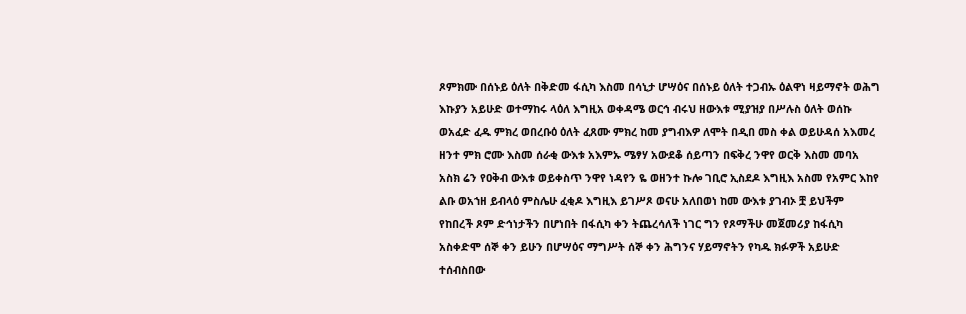ጾምክሙ በሰኑይ ዕለት በቅድመ ፋሲካ እስመ በሳኒታ ሆሣዕና በሰኑይ ዕለት ተጋብኡ ዕልዋነ ዛይማኖት ወሕግ እኩያን አይሁድ ወተማከሩ ላዕለ እግዚአ ወቀዳሜ ወርኅ ብሩህ ዘውእቱ ሚያዝያ በሥሉስ ዕለት ወሰኩ ወአፈድ ፈዱ ምክረ ወበረቡዕ ዕለት ፈጸሙ ምክረ ከመ ያግብእዎ ለሞት በዲበ መስ ቀል ወይሁዳሰ አእመረ ዘንተ ምክ ሮሙ እስመ ሰራቂ ውእቱ አእምኡ ሜፃሃ አውደቆ ሰይጣን በፍቅረ ንዋየ ወርቅ እስመ መባአ አስክ ሬን የዐቅብ ውእቱ ወይቀስጥ ንዋየ ነዳየን ዬ ወዘንተ ኩሎ ገቢሮ ኢስደዶ እግዚእ አስመ የአምር እከየ ልቡ ወአኀዘ ይብላዕ ምስሌሁ ፈቂዶ እግዚእ ይገሥጾ ወናሁ አለበወነ ከመ ውእቱ ያገብኦ ቿ ይህችም የከበረች ጾም ድኅነታችን በሆነበት በፋሲካ ቀን ትጨረሳለች ነገር ግን የጾማችሁ መጀመሪያ ከፋሲካ አስቀድሞ ሰኞ ቀን ይሁን በሆሣዕና ማግሥት ሰኞ ቀን ሕግንና ሃይማኖትን የካዱ ክፉዎች አይሁድ ተሰብስበው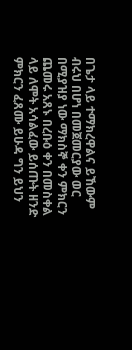በጌታ ላይ ተማክረዋልና ይኸውም ብሩህ በሆነ በመጀመርያው ወር በሚያዝያ ነው ማክስኞ ቀን ምክርን ጨመሩ አጸኑ በረቡዕ ቀን በመስቀል ላይ ለሞት አሳልፈው ይሰጡት ዘንድ ምክርን ፈጸሙ ይሁዳ ግን ይህን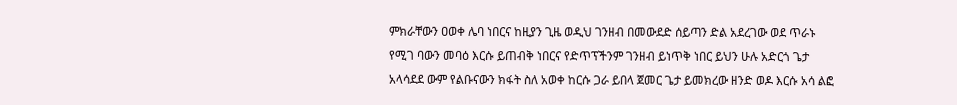ምክራቸውን ዐወቀ ሌባ ነበርና ከዚያን ጊዜ ወዲህ ገንዘብ በመውደድ ሰይጣን ድል አደረገው ወደ ጥራኑ የሚገ ባውን መባዕ እርሱ ይጠብቅ ነበርና የድጥፕችንም ገንዘብ ይነጥቅ ነበር ይህን ሁሉ አድርጎ ጌታ አላሳደደ ውም የልቡናውን ክፋት ስለ አወቀ ከርሱ ጋራ ይበላ ጀመር ጌታ ይመክረው ዘንድ ወዶ እርሱ አሳ ልፎ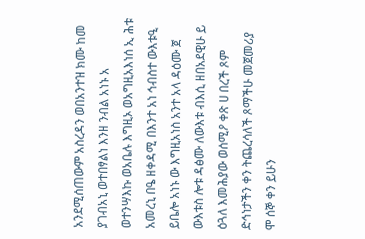አንደሚሰጠውም አስረዳን ወበአንተዝ ክሙ ከመ ያገብአኒ ወተበፃልነ እንዘ ንብል አነኑ አ ወተንሣእኩ ወአቤሉ እግዚኦ ወአግዚአእነሰ ኢ ሕቱ አመረኒ በዔ ዘቀዳሚ በእንተ አነ ኅብስተ ውእቱዒ ይቤሎ አነኑ ው እግዚአነስ አንተ አላ ዳዕሙ ጀ ውእቱስ ሎቱ ዳፅሙ ለውእቱ ብእሲ ዘበአደዊሁ ይ ዕጓለ እመሕያው ወሰሚዖ ቀጽ ሀ በረች ጾም ድኅነታችን ቀን ትጨረሳለች ጾማችሁ መጀመሪያ ሞ ሰኞ ቀን ይሁን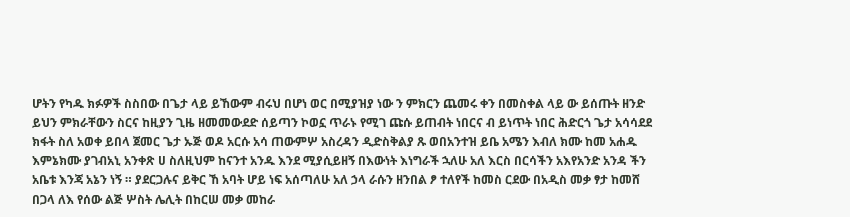ሆትን የካዱ ክፉዎች ስስበው በጌታ ላይ ይኸውም ብሩህ በሆነ ወር በሚያዝያ ነው ን ምክርን ጨመሩ ቀን በመስቀል ላይ ው ይሰጡት ዘንድ ይህን ምክራቸውን ስርና ከዚያን ጊዜ ዘመመውደድ ሰይጣን ኮወኗ ጥራኑ የሚገ ጩሱ ይጠብት ነበርና ብ ይነጥት ነበር ሕድርጎ ጌታ አሳሳደደ ክፋት ስለ አወቀ ይበላ ጀመር ጌታ ኡጅ ወዶ አርሱ አሳ ጠውምሦ አስረዳን ዲድስቅልያ ጹ ወበአንተዝ ይቤ አሜን እብለ ክሙ ከመ አሐዱ እምኔክሙ ያገብአኒ አንቀጽ ሀ ስለዚህም ከናንተ አንዱ እንደ ሚያሲይዘኝ በእውነት እነግራች ኋለሁ አለ እርስ በርሳችን አእየአንድ አንዳ ችን አቤቱ እንጃ አኔን ነኝ ። ያደርጋሉና ይቅር ኸ አባት ሆይ ነፍ አሰጣለሁ አለ ኃላ ራሱን ዘንበል ፆ ተለየች ከመስ ርደው በአዲስ መቃ ፃታ ከመሸ በጋላ ለእ የሰው ልጅ ሦስት ሌሊት በከርሠ መቃ መከራ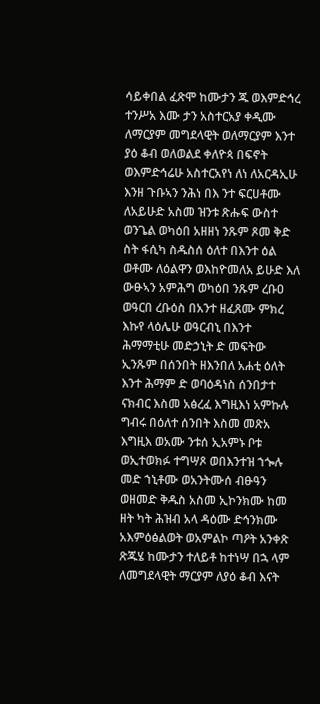ሳይቀበል ፈጽሞ ከሙታን ጁ ወእምድኅረ ተንሥአ እሙ ታን አስተርአያ ቀዲሙ ለማርያም መግደላዊት ወለማርያም እንተ ያዕ ቆብ ወለወልደ ቀለዮጳ በፍኖት ወእምድኅሬሁ አስተርአየነ ለነ ለአርዳኢሁ እንዘ ጉቡኣን ንሕነ በእ ንተ ፍርሀቶሙ ለአይሁድ አስመ ዝንቱ ጽሑፍ ውስተ ወንጌል ወካዕበ አዘዘነ ንጹም ጾመ ቅድ ስት ፋሲካ ስዱስሰ ዕለተ በእንተ ዕል ወቶሙ ለዕልዋን ወእከዮመለአ ይሁድ እለ ውፁኣን አምሕግ ወካዕበ ንጹም ረቡዐ ወዓርበ ረቡዕስ በአንተ ዘፈጸሙ ምክረ እኩየ ላዕሌሁ ወዓርብኒ በእንተ ሕማማቲሁ መድኃኒት ድ መፍትው ኢንጹም በሰንበት ዘእንበለ አሐቲ ዕለት እንተ ሕማም ድ ወባዕዳነስ ሰንበታተ ናክብር እስመ አፅረፈ እግዚእነ አምኩሉ ግብሩ በዕለተ ሰንበት እስመ መጽአ እግዚእ ወአሙ ንቱሰ ኢአምኑ ቦቱ ወኢተወክፉ ተግሣጾ ወበእንተዝ ኀጐሉ መድ ኀኒቶሙ ወአንትሙሰ ብፁዓን ወዘመድ ቅዱስ አስመ ኢኮንክሙ ከመ ዘት ካት ሕዝብ አላ ዳዕሙ ድኅንክሙ አእምዕፅልወት ወአምልኮ ጣዖት አንቀጽ ጽጁሄ ከሙታን ተለይቶ ከተነሣ በኋ ላም ለመግደላዊት ማርያም ለያዕ ቆብ እናት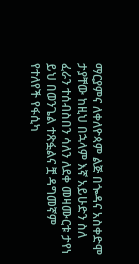ማርያምና ለቀለዮጳም ልጅ በጐዳና አስቀድሞ ታያቸው ከዚህ በኋላም እኛ አይሁድን ስለ ፈራን ተሰብስበን ሳለን ለደቀ መዛሙርቱ ታየነ ይህ በወንጌል ተጽፏልና ቿ ዳግመኛም የተለየች የፋሲካ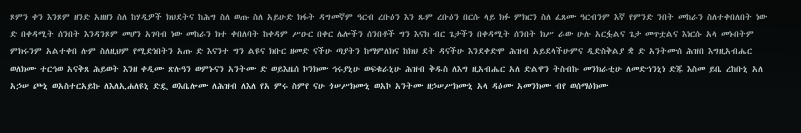ጾምን ቀን እንጾም ዘንድ አዘዘን ስለ ከሃዲዎች ክህደትና ከሕግ ስለ ወጡ ስለ አይሁድ ክፋት ዳግመኛም ዓርብ ረቡዕን እን ጹም ረቡዕን በርሱ ላይ ክፉ ምክርን ስለ ፈጸሙ ዓርብንም እኛ የምንድ ንበት መከራን ስለተቀበለበት ነው ድ በቀዳሚት ሰንበት እንዳንጾም መሆን አገባብ ነው መከራን ክተ ቀበለባት ከቀዳም ሥዑር በቀር ሌሎችን ሰንበቶች ግን እናክ ብር ጌታችን በቀዳሚት ሰንበት ክሥ ራው ሁሉ አርፏልና ጌታ መጥቷልና እነርሱ አላ መኑበትም ምክሩንም አልተቀበ ሉም ስለዚህም የሚድነበትን አጡ ድ እናንተ ግን ልዩና ክቡር ዘመድ ናችሁ ጣያትን ከማምለክና ከክህ ደት ዳናችሁ እንደቀድሞ ሕዝብ አይደላችሁምና ዲድስቅልያ ቋ ድ አንትሙሰ ሕዝበ እግዚአብሔር ወለክሙ ተርኅወ አናቅጸ ሕይወት እንዘ ቀዲሙ ጽሉዓን ወምኑናን አንትሙ ድ ወይእዜሰ ኮንክሙ ኅሩያኒሁ ወፍቁራኒሁ ሕዝብ ቅዱስ ለእግ ዚአብሔር አለ ድልዋን ትስብኩ መንክራቲሁ ለመድኀንኒነ ድጁ እስመ ይቤ ረከቡኒ አለ አኃሠ ጮኒ ወአስተርአይኩ ለእለኢሐለዩኒ ድዷ ወእቤሎሙ ለሕዝብ ለእለ የአ ምሩ ስምየ ናሁ ጎሠሥክሙኒ ወአኮ አንትሙ ዘኃሠሥክሙኒ አላ ዳዕሙ አመንክሙ ብየ ወሰማዕክሙ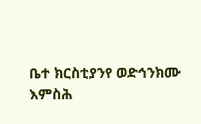ቤተ ክርስቲያንየ ወድኅንክሙ እምስሕ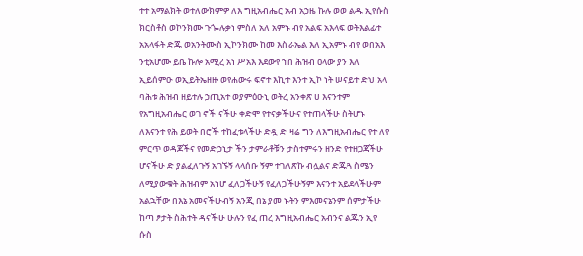ተተ አማልክት ወተለውክምዎ ለእ ግዚአብሔር አብ አኃዜ ኩሉ ወወ ልዱ ኢየሱስ ክርስቶስ ወኮንክሙ ጉጐሉቃነ ምስለ አለ አምኑ ብየ አልፍ አእላፍ ወትእልፊተ አአላፋት ድጁ ወአንትሙስ ኢኮንክሙ ከመ እስራኤል እለ ኢአምኑ ብየ ወበአእ ንቲአሆሙ ይቤ ኩሎ አሚረ አነ ሥአእ እደውየ ኀበ ሕዝብ ዐላው ያን እለ ኢይሰምዑ ወኢይትኤዘዙ ወየሐውሩ ፍኖተ እኪተ እንተ ኢኮ ነት ሠናይተ ድህ አላ ባሕቱ ሕዝብ ዘይተሉ ኃጢአተ ወያምዕዑኒ ወትረ አንቀጽ ሀ እናንተም የአግዚአብሔር ወገ ኖች ናችሁ ቀድሞ የተናቃችሁና የተጠላችሁ ስትሆኑ ለእናንተ የሕ ይወት በሮች ተከፈቱላችሁ ድዷ ድ ዛሬ ግን ለእግዚአብሔር የተ ለየ ምርጥ ወዳጆችና የመድኃኒታ ችን ታምራቶቹን ታስተምሩን ዘንድ የተዘጋጃችሁ ሆናችሁ ድ ያልፈለጉኝ አገኙኝ ላላሰቡ ኝም ተገለጽኩ ብሏልና ድጁጓ ስሜን ለሚያውቁት ሕዝብም አነሆ ፈለጋችሁኝ የፈለጋችሁኝም እናንተ አይደላችሁም አልኋቸው በእኔ አመናችሁብኝ አንጂ በኔ ያመ ኑትን ምእመናኔንም ሰምታችሁ ከጣ ፆታት ስሕተት ዳናችሁ ሁሉን የፈ ጠረ እግዚአብሔር አብንና ልጁን ኢየ ሱስ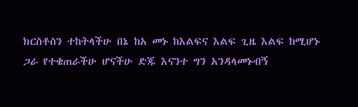ክርስቶስን ተከትላችሁ በኔ ከአ መኑ ከእልፍና እልፍ ጊዜ እልፍ ከሚሆኑ ጋራ የተቄጠራችሁ ሆናችሁ ድጁ እናንተ ግን አንዳላመኑብኝ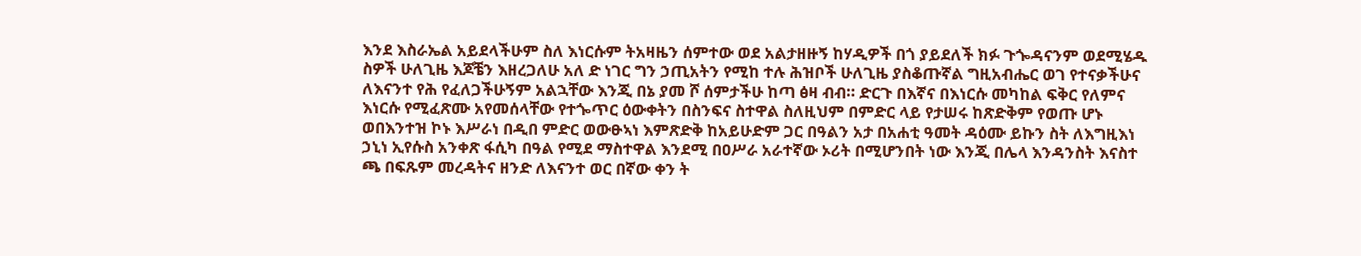እንደ እስራኤል አይደላችሁም ስለ እነርሱም ትአዛዜን ሰምተው ወደ አልታዘዙኝ ከሃዲዎች በጎ ያይደለች ክፉ ጉጐዳናንም ወደሚሄዱ ስዎች ሁለጊዜ እጆቼን እዘረጋለሁ አለ ድ ነገር ግን ኃጢአትን የሚከ ተሉ ሕዝቦች ሁለጊዜ ያስቆጡኛል ግዚአብሔር ወገ የተናቃችሁና ለእናንተ የሕ የፈለጋችሁኝም አልኋቸው እንጂ በኔ ያመ ሾ ሰምታችሁ ከጣ ፅዛ ብብ። ድርጉ በእኛና በእነርሱ መካከል ፍቅር የለምና እነርሱ የሚፈጽሙ አየመሰላቸው የተጐጥር ዕውቀትን በስንፍና ስተዋል ስለዚህም በምድር ላይ የታሠሩ ከጽድቅም የወጡ ሆኑ ወበእንተዝ ኮኑ እሥራነ በዲበ ምድር ወውፁኣነ እምጽድቅ ከአይሁድም ጋር በዓልን አታ በአሐቲ ዓመት ዳዕሙ ይኩን ስት ለእግዚእነ ኃኒነ ኢየሱስ አንቀጽ ፋሲካ በዓል የሚደ ማስተዋል እንደሚ በዐሥራ አራተኛው ኦሪት በሚሆንበት ነው እንጂ በሌላ እንዳንስት እናስተ ጫ በፍጹም መረዳትና ዘንድ ለእናንተ ወር በኛው ቀን ት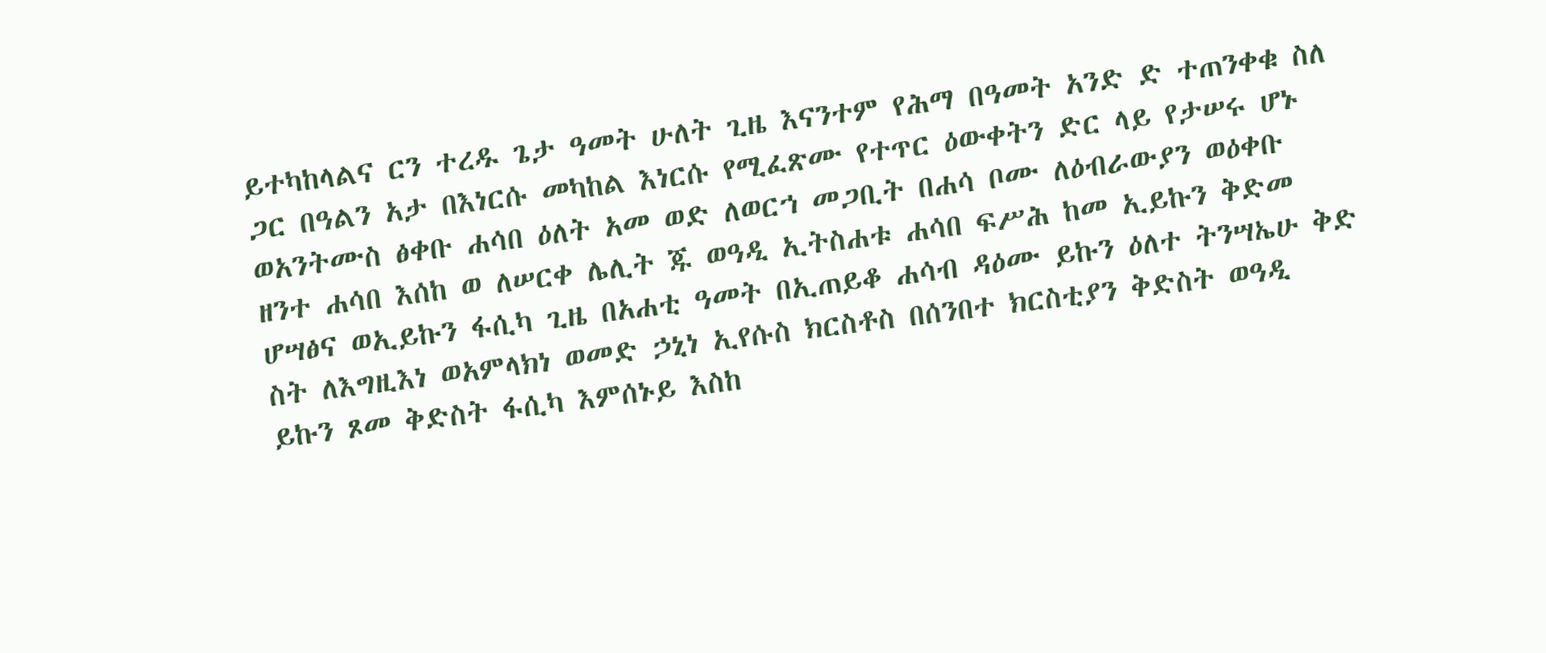ይተካከላልና ርን ተረዱ ጌታ ዓመት ሁለት ጊዜ እናንተም የሕማ በዓመት አንድ ድ ተጠንቀቁ ስለ ጋር በዓልን አታ በእነርሱ መካከል እነርሱ የሚፈጽሙ የተጥር ዕውቀትን ድር ላይ የታሠሩ ሆኑ ወአንትሙስ ፅቀቡ ሐሳበ ዕለት አመ ወድ ለወርኀ መጋቢት በሐሳ ቦሙ ለዕብራውያን ወዕቀቡ ዘንተ ሐሳበ እሰከ ወ ለሠርቀ ሌሊት ጁ ወዓዲ ኢትስሐቱ ሐሳበ ፍሥሕ ከመ ኢይኩን ቅድመ ሆሣፅና ወኢይኩን ፋሲካ ጊዜ በአሐቲ ዓመት በኢጠይቆ ሐሳብ ዳዕሙ ይኩን ዕለተ ትንሣኤሁ ቅድ ስት ለእግዚእነ ወአምላክነ ወመድ ኃኒነ ኢየሱስ ክርስቶስ በሰንበተ ክርስቲያን ቅድስት ወዓዲ ይኩን ጾመ ቅድስት ፋሲካ እምሰኑይ እስከ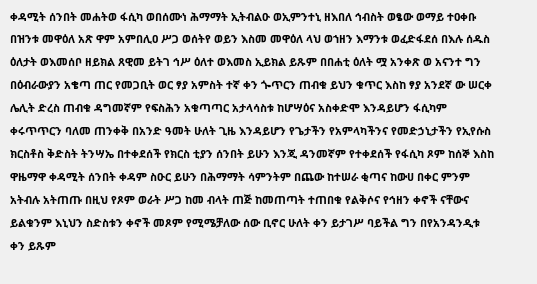ቀዳሚት ሰንበት መሐትወ ፋሲካ ወበሰሙነ ሕማማት ኢትብልዑ ወኢምንተኒ ዘእበለ ኅብስት ወፄው ወማይ ተዐቀቡ በዝንቱ መዋዕለ አጽ ዋም አምበሊዐ ሥጋ ወሰትየ ወይን እስመ መዋዕለ ላህ ወኀዘን እማንቱ ወፈድፋደሰ በእሉ ሰዱስ ዕለታት ወእመሰቦ ዘይክል ጸዊመ ይትገ ኅሥ ዕለተ ወእመስ ኢይክል ይጹም በበሐቲ ዕለት ሟ አንቀጽ ወ አናንተ ግን በዕብራውያን አቄጣ ጠር የመጋቢት ወር ፃያ አምስት ተኛ ቀን ጐጥርን ጠብቁ ይህን ቁጥር እስከ ፃያ አንደኛ ው ሠርቀ ሌሊት ድረስ ጠብቁ ዳግመኛም የፍስሕን አቁጣጣር አታላሳስቱ ከሆሣዕና አስቀድሞ እንዳይሆን ፋሲካም ቀሩጥጥርን ባለመ ጠንቀቅ በአንድ ዓመት ሁለት ጊዜ እንዳይሆን የጌታችን የአምላካችንና የመድኃኒታችን የኢየሱስ ክርስቶስ ቅድስት ትንሣኤ በተቀደሰች የክርስ ቲያን ሰንበት ይሁን እንጂ ዳንመኛም የተቀደሰች የፋሲካ ጾም ከሰኞ እስከ ዋዜማዋ ቀዳሚት ሰንበት ቀዳም ስዑር ይሁን በሕማማት ሳምንትም በጨው ከተሠራ ቂጣና ከውሀ በቀር ምንም አትብሉ አትጠጡ በዚህ የጾም ወራት ሥጋ ከመ ብላት ጠጅ ከመጠጣት ተጠበቁ የልቅሶና የኅዘን ቀኖች ናቸውና ይልቁንም እኒህን ስድስቱን ቀኖች መጾም የሚሜቻለው ሰው ቢኖር ሁለት ቀን ይታገሥ ባይችል ግን በየአንዳንዲቱ ቀን ይጹም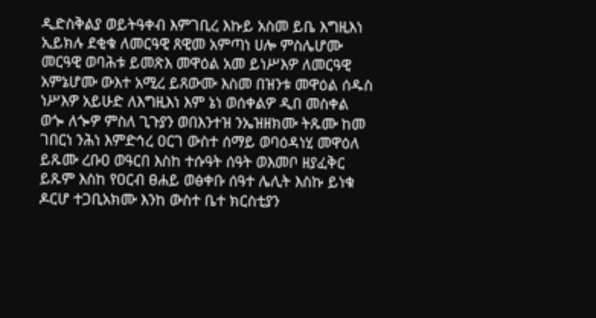ዲድስቅልያ ወይትዓቀብ እምገቢረ እኩይ አስመ ይቤ እግዚእነ ኢይክሉ ደቂቁ ለመርዓዊ ጸዊመ አምጣነ ሀሎ ምስሌሆሙ መርዓዊ ወባሕቱ ይመጽእ መዋዕል አመ ይነሥእዎ ለመርዓዊ አምኔሆሙ ውእተ አሚረ ይጸውሙ እስመ በዝንቱ መዋዕል ሰዱስ ነሥእዎ አይሁድ ለእግዚእነ እም ኔነ ወሰቀልዎ ዲበ መስቀል ወጐ ለጐዎ ምስለ ጊጉያን ወበእንተዝ ንኤዝዘክሙ ትጹሙ ከመ ገበርነ ንሕነ እምድኅረ ዐርገ ውስተ ሰማይ ወባዕዳነሂ መዋዕለ ይጹሙ ረቡዐ ወዓርበ እስከ ተሱዓት ሰዓት ወእመቦ ዘያፈቅር ይጹም እስከ የዐርብ ፀሐይ ወፅቀቡ ሰዓተ ሌሊት እስኩ ይነቁ ዶርሆ ተጋቢአክሙ እንከ ውስተ ቤተ ክርስቲያን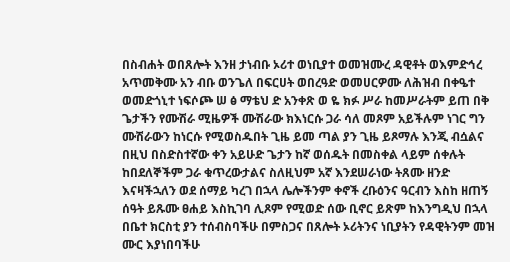በስብሐት ወበጸሎት እንዘ ታነብቡ ኦሪተ ወነቢያተ ወመዝሙረ ዳዊቶት ወእምድኅረ አጥመቅሙ አን ብቡ ወንጌለ በፍርሀት ወበረዓድ ወመሀርዎሙ ለሕዝብ በቀዔተ ወመድጎኒተ ነፍሶጮ ሠ ፅ ማቴህ ድ አንቀጽ ወ ዬ ክፉ ሥራ ከመሥራትም ይጠ በቅ ጌታችን የሙሽራ ሚዜዎች ሙሽራው ክእነርሱ ጋራ ሳለ መጾም አይችሉም ነገር ግን ሙሽራውን ከነርሱ የሚወስዱበት ጊዜ ይመ ጣል ያን ጊዜ ይጾማሉ እንጂ ብሷልና በዚህ በስድስተኛው ቀን አይሁድ ጌታን ከኛ ወሰዱት በመስቀል ላይም ሰቀሉት ከበደለኞችም ጋራ ቁጥረውታልና ስለዚህም አኛ እንደሠራነው ትጸሙ ዘንድ እናዛችኋለን ወደ ሰማይ ካረገ በኋላ ሌሎችንም ቀኖች ረቡዕንና ዓርብን እስከ ዘጠኝ ሰዓት ይጹሙ ፀሐይ እስኪገባ ሊጾም የሚወድ ሰው ቢኖር ይጽም ከእንግዲህ በኋላ በቤተ ክርስቲ ያን ተሰብስባችሁ በምስጋና በጸሎት ኦሪትንና ነቢያትን የዳዊትንም መዝ ሙር እያነበባችሁ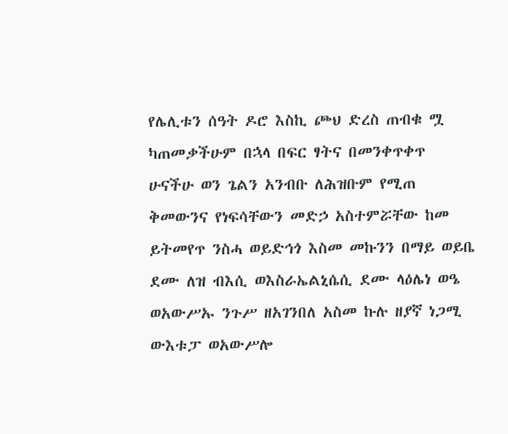የሌሊቱን ሰዓት ዶሮ እስኪ ጮህ ድረስ ጠብቁ ሟ ካጠመቃችሁም በኋላ በፍር ፃትና በመንቀጥቀጥ ሁናችሁ ወን ጌልን አንብቡ ለሕዝቡም የሚጠ ቅመውንና የነፍሳቸውን መድኃ አስተምሯቸው ከመ ይትመየጥ ንስሓ ወይድኅጎ እስመ መኩንን በማይ ወይቤ ደሙ ለዝ ብእሲ ወእስራኤልኒሴሲ ደሙ ላዕሌነ ወዔ ወአውሥኡ ንጉሥ ዘአገንበለ አስመ ኩሉ ዘያኛ ነጋሚ ውእቱፓ ወአውሥሎ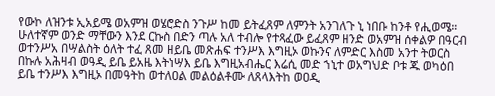የውኮ ለዝንቱ ኢአይሜ ወአምዝ ወሄሮድስ ንጉሥ ከመ ይትፈጸም ለምንት አንገለጉ ኒ ነበቡ ከንቶ የሒወሜ። ሁለተኛም ወንድ ማቸውን እንደ ርኩስ በድን ጣሉ አለ ተብሎ የተጻፈው ይፈጸም ዘንድ ወአምዝ ሰቀልዎ በዓርብ ወተንሥአ በሣልስት ዕለት ተፈ ጸመ ዘይቤ መጽሐፍ ተንሥእ እግዚኦ ወኩንና ለምድር እስመ አንተ ትወርስ በኩሉ አሕዛብ ወዓዲ ይቤ ይአዜ እትነሣእ ይቤ እግዚአብሔር እሬሲ መድ ኀኒተ ወአግህድ ቦቱ ጁ ወካዕበ ይቤ ተንሥእ እግዚኦ በመዓትከ ወተለዐል መልዕልቶሙ ለጸላእትከ ወዐዲ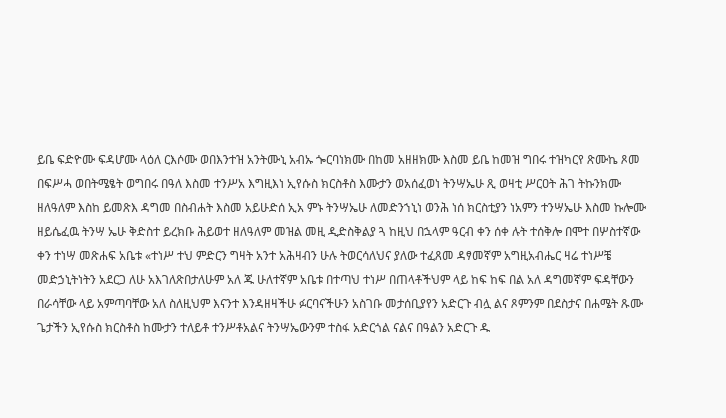ይቤ ፍድዮሙ ፍዳሆሙ ላዕለ ርእሶሙ ወበእንተዝ አንትሙኒ አብኡ ጐርባነክሙ በከመ አዘዘክሙ እስመ ይቤ ከመዝ ግበሩ ተዝካርየ ጽሙኬ ጾመ በፍሥሓ ወበትሜፄት ወግበሩ በዓለ እስመ ተንሥአ እግዚእነ ኢየሱስ ክርስቶስ እሙታን ወአሰፈወነ ትንሣኤሁ ጺ ወዛቲ ሥርዐት ሕገ ትኩንክሙ ዘለዓለም እስከ ይመጽእ ዳግመ በስብሐት እስመ አይሁድሰ ኢአ ምኑ ትንሣኤሁ ለመድንኀኒነ ወንሕ ነሰ ክርስቲያን ነአምን ተንሣኤሁ እስመ ኩሎሙ ዘይሴፈዉ ትንሣ ኤሁ ቅድስተ ይረክቡ ሕይወተ ዘለዓለም መዝል መዚ ዲድስቅልያ ጓ ከዚህ በኋላም ዓርብ ቀን ሰቀ ሉት ተሰቅሎ በሞተ በሦስተኛው ቀን ተነሣ መጽሐፍ አቤቱ «ተነሥ ተህ ምድርን ግዛት አንተ አሕዛብን ሁሉ ትወርሳለህና ያለው ተፈጸመ ዳፃመኛም አግዚአብሔር ዛሬ ተነሥቼ መድኃኒትነትን አደርጋ ለሁ አእገለጽበታለሁም አለ ጁ ሁለተኛም አቤቱ በተጣህ ተነሥ በጠላቶችህም ላይ ከፍ ከፍ በል አለ ዳግመኛም ፍዳቸውን በራሳቸው ላይ አምጣባቸው አለ ስለዚህም እናንተ እንዳዘዛችሁ ፉርባናችሁን አስገቡ መታሰቢያየን አድርጉ ብሏ ልና ጾምንም በደስታና በሐሜት ጹሙ ጌታችን ኢየሱስ ክርስቶስ ከሙታን ተለይቶ ተንሥቶአልና ትንሣኤውንም ተስፋ አድርጎል ናልና በዓልን አድርጉ ዱ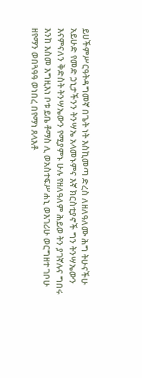ይሀችምሥርዓትዳግመኛ በጌት ነት እስኪመጣ ድረስ ለዘለዓለሙ ሕግ ትሁናችሁ አይሁድ የመድ ኃኒታችንን ትንሣኤ አላመኑምና እኛ ክርስቲያኖች ግን ትንሣኤውን እናምናለን ቅድስት ትንሣኤውን የሚያምኑ ሁሉ የዘለዓለም ሕይወ ትን ያገኛሉና ግበሩ እንከ እስመ እግዚእነ ቦቱ ይቤ ቶማስ ሊ ወአስተፍሥሐኒ ወእገሪሁ ወርግዘተ ገቦሁ ዘየማን ወበጓዓዓ ወነበረ በየማነ ጸላእቶ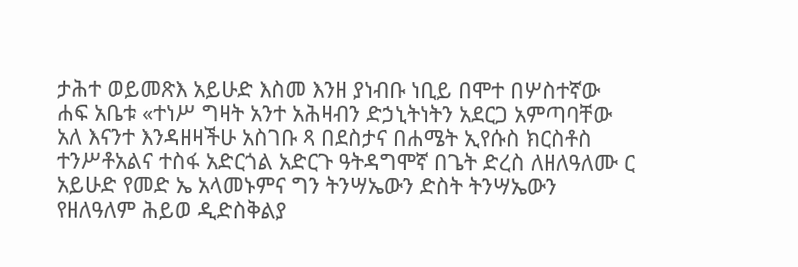ታሕተ ወይመጽእ አይሁድ እስመ እንዘ ያነብቡ ነቢይ በሞተ በሦስተኛው ሐፍ አቤቱ «ተነሥ ግዛት አንተ አሕዛብን ድኃኒትነትን አደርጋ አምጣባቸው አለ እናንተ እንዳዘዛችሁ አስገቡ ጻ በደስታና በሐሜት ኢየሱስ ክርስቶስ ተንሥቶአልና ተስፋ አድርጎል አድርጉ ዓትዳግሞኛ በጌት ድረስ ለዘለዓለሙ ር አይሁድ የመድ ኤ አላመኑምና ግን ትንሣኤውን ድስት ትንሣኤውን የዘለዓለም ሕይወ ዲድስቅልያ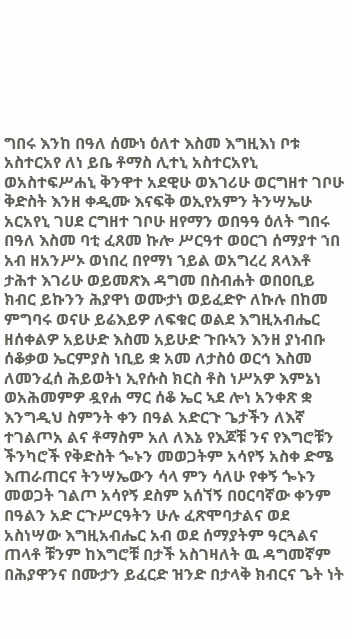ግበሩ እንከ በዓለ ሰሙነ ዕለተ እስመ እግዚእነ ቦቱ አስተርአየ ለነ ይቤ ቶማስ ሊተኒ አስተርአየኒ ወአስተፍሥሐኒ ቅንዋተ አደዊሁ ወእገሪሁ ወርግዘተ ገቦሁ ቅድስት እንዘ ቀዲሙ እናፍቅ ወኢየአምን ትንሣኤሁ አርአየኒ ገሀደ ርግዘተ ገቦሁ ዘየማን ወበዓዓ ዕለት ግበሩ በዓለ እስመ ባቲ ፈጸመ ኩሎ ሥርዓተ ወዐርገ ሰማያተ ኀበ አብ ዘአንሥኦ ወነበረ በየማነ ኀይል ወአግረረ ጸላእቶ ታሕተ እገሪሁ ወይመጽእ ዳግመ በስብሐት ወበዐቢይ ክብር ይኩንን ሕያዋነ ወሙታነ ወይፈድዮ ለኩሉ በከመ ምግባሩ ወናሁ ይሬእይዎ ለፍቁር ወልደ እግዚአብሔር ዘሰቀልዎ አይሁድ እስመ አይሁድ ጉቡኣን እንዘ ያነብቡ ሰቆቃወ ኤርምያስ ነቢይ ቋ አመ ለታስዕ ወርኅ እስመ ለመንፈሰ ሕይወትነ ኢየሱስ ክርስ ቶስ ነሥአዎ እምኔነ ወአሕመምዎ ዷየሐ ማር ሰቆ ኤር ኣደ ሎነ አንቀጽ ቋ እንግዲህ ስምንት ቀን በዓል አድርጉ ጌታችን ለእኛ ተገልጦአ ልና ቶማስም አለ ለእኔ የእጆቹ ንና የእግሮቹን ችንካሮች የቅድስት ጐኑን መወጋትም አሳየኝ አስቀ ድሜ እጠራጠርና ትንሣኤውን ሳላ ምን ሳለሁ የቀኝ ጐኑን መወጋት ገልጦ አሳየኝ ደስም አሰኘኝ በዐርባኛው ቀንም በዓልን አድ ርጉሥርዓትን ሁሉ ፈጽሞባታልና ወደ አስነሣው እግዚአብሔር አብ ወደ ሰማያትም ዓርጓልና ጠላቶ ቹንም ከእግሮቹ በታች አስገዛለት ዉ ዳግመኛም በሕያዋንና በሙታን ይፈርድ ዝንድ በታላቅ ክብርና ጌት ነት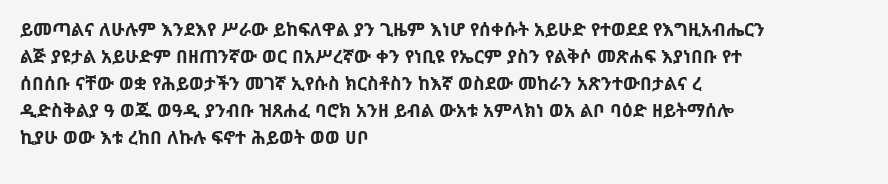ይመጣልና ለሁሉም እንደእየ ሥራው ይከፍለዋል ያን ጊዜም እነሆ የሰቀሱት አይሁድ የተወደደ የእግዚአብሔርን ልጅ ያዩታል አይሁድም በዘጠንኛው ወር በአሥረኛው ቀን የነቢዩ የኤርም ያስን የልቅሶ መጽሐፍ እያነበቡ የተ ሰበሰቡ ናቸው ወቋ የሕይወታችን መገኛ ኢየሱስ ክርስቶስን ከእኛ ወስደው መከራን አጽንተውበታልና ረ ዲድስቅልያ ዓ ወጁ ወዓዲ ያንብቡ ዝጸሐፈ ባሮክ አንዘ ይብል ውአቱ አምላክነ ወአ ልቦ ባዕድ ዘይትማሰሎ ኪያሁ ወው እቱ ረከበ ለኩሉ ፍኖተ ሕይወት ወወ ሀቦ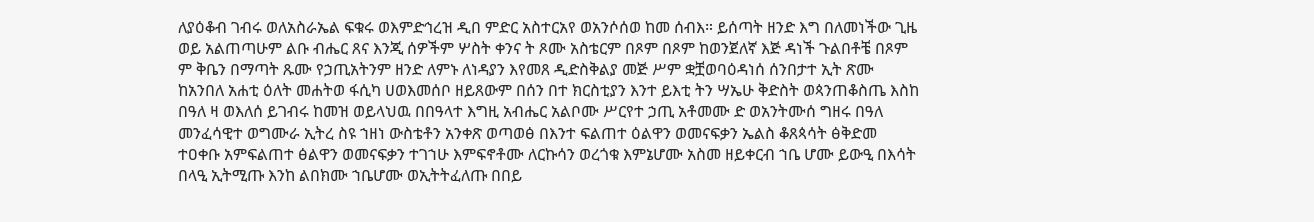ለያዕቆብ ገብሩ ወለአስራኤል ፍቁሩ ወእምድኅረዝ ዲበ ምድር አስተርአየ ወአንሶሰወ ከመ ሰብእ። ይሰጣት ዘንድ እግ በለመነችው ጊዜ ወይ አልጠጣሁም ልቡ ብሔር ጸና እንጂ ሰዎችም ሦስት ቀንና ት ጾሙ አስቴርም በጾም በጾም ከወንጀለኛ እጅ ዳነች ጉልበቶቼ በጾም ም ቅቤን በማጣት ጹሙ የኃጢአትንም ዘንድ ለምኑ ለነዳያን እየመጸ ዲድስቅልያ መጅ ሥም ቋቿወባዕዳነሰ ሰንበታተ ኢት ጽሙ ከአንበለ አሐቲ ዕለት መሐትወ ፋሲካ ሀወእመሰቦ ዘይጸውም በሰን በተ ክርስቲያን እንተ ይእቲ ትን ሣኤሁ ቅድስት ወጳንጠቆስጤ እስከ በዓለ ዛ ወእለሰ ይገብሩ ከመዝ ወይላህዉ በበዓላተ እግዚ አብሔር አልቦሙ ሥርየተ ኃጢ አቶመሙ ድ ወአንትሙሰ ግዘሩ በዓለ መንፈሳዊተ ወግሙራ ኢትረ ስዩ ኀዘነ ውስቴቶን አንቀጽ ወጣወፅ በእንተ ፍልጠተ ዕልዋን ወመናፍቃን ኤልስ ቆጸጳሳት ፅቅድመ ተዐቀቡ አምፍልጠተ ፅልዋን ወመናፍቃን ተገኀሁ እምፍኖቶሙ ለርኩሳን ወረጎቁ እምኔሆሙ አስመ ዘይቀርብ ኀቤ ሆሙ ይውዒ በእሳት በላዒ ኢትሚጡ እንከ ልበክሙ ኀቤሆሙ ወኢትትፈለጡ በበይ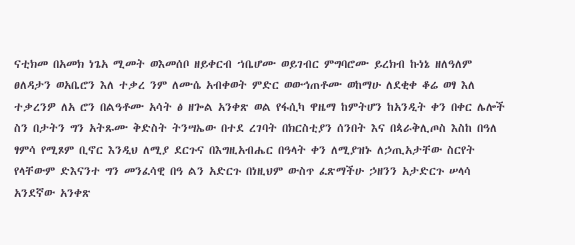ናቲክመ በአመክ ነጌአ ሚመት ወእመሰቦ ዘይቀርብ ኀቤሆሙ ወይገብር ምግባሮሙ ይረክብ ኩነኔ ዘለዓለም ፀለዳታን ወአቤሮን እለ ተቃረ ንም ለሙሴ አብቀወት ምድር ወውኅጠቶሙ ወከማሁ ለደቂቀ ቆሬ ወፃ እለ ተቃረንዎ ለአ ሮን በልዓቶሙ አሳት ፅ ዘጐል አንቀጽ ወል የፋሲካ ዋዜማ ከምትሆን ከአንዲት ቀን በቀር ሌሎች ስን በታትን ግን አትጹሙ ቅድስት ትንሣኤው በተደ ረገባት በክርስቲያን ሰንበት እና በጳራቅሊጦስ እስከ በዓለ ፃምሳ የሚጾም ቢኖር እንዲህ ለሚያ ደርጉና በእግዚአብሔር በዓላት ቀን ለሚያዝኑ ለኃጢአታቸው ስርየት የላቸውም ድእናንተ ግን መንፈሳዊ በዓ ልን አድርጉ በነዚህም ውስጥ ፈጽማችሁ ኃዘንን አታድርጉ ሠላሳ አንደኛው አንቀጽ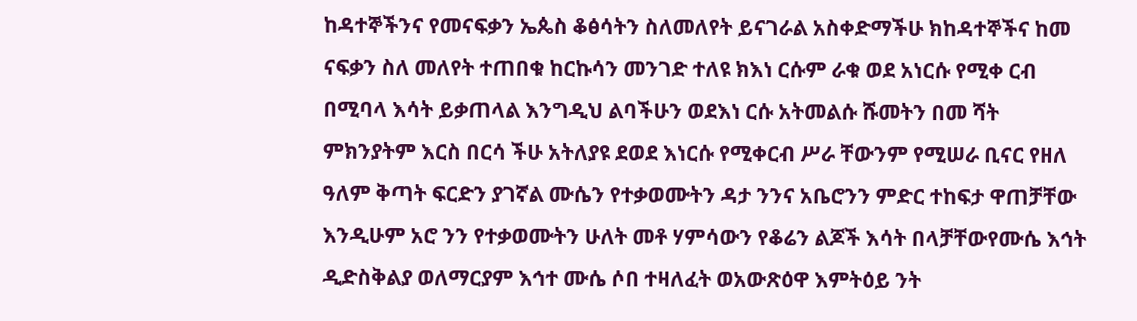ከዳተኞችንና የመናፍቃን ኤጴስ ቆፅሳትን ስለመለየት ይናገራል አስቀድማችሁ ክከዳተኞችና ከመ ናፍቃን ስለ መለየት ተጠበቁ ከርኩሳን መንገድ ተለዩ ክእነ ርሱም ራቁ ወደ አነርሱ የሚቀ ርብ በሚባላ እሳት ይቃጠላል እንግዲህ ልባችሁን ወደእነ ርሱ አትመልሱ ሹመትን በመ ሻት ምክንያትም እርስ በርሳ ችሁ አትለያዩ ደወደ እነርሱ የሚቀርብ ሥራ ቸውንም የሚሠራ ቢናር የዘለ ዓለም ቅጣት ፍርድን ያገኛል ሙሴን የተቃወሙትን ዳታ ንንና አቤሮንን ምድር ተከፍታ ዋጠቻቸው እንዲሁም አሮ ንን የተቃወሙትን ሁለት መቶ ሃምሳውን የቆሬን ልጆች እሳት በላቻቸውየሙሴ እኅት ዲድስቅልያ ወለማርያም እኅተ ሙሴ ሶበ ተዛለፈት ወአውጽዕዋ እምትዕይ ንት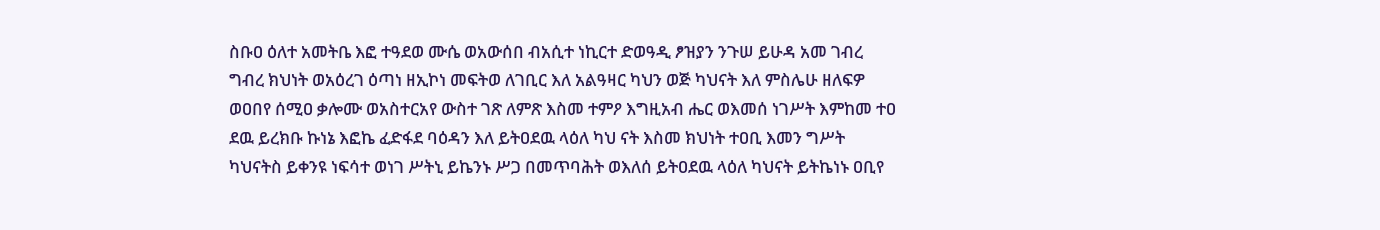ስቡዐ ዕለተ አመትቤ እፎ ተዓደወ ሙሴ ወአውሰበ ብአሲተ ነኪርተ ድወዓዲ ፆዝያን ንጉሠ ይሁዳ አመ ገብረ ግብረ ክህነት ወአዕረገ ዕጣነ ዘኢኮነ መፍትወ ለገቢር እለ አልዓዛር ካህን ወጅ ካህናት እለ ምስሌሁ ዘለፍዎ ወዐበየ ሰሚዐ ቃሎሙ ወአስተርአየ ውስተ ገጽ ለምጽ እስመ ተምዖ እግዚአብ ሔር ወእመሰ ነገሥት እምከመ ተዐ ደዉ ይረክቡ ኩነኔ እፎኬ ፈድፋደ ባዕዳን እለ ይትዐደዉ ላዕለ ካህ ናት እስመ ክህነት ተዐቢ እመን ግሥት ካህናትስ ይቀንዩ ነፍሳተ ወነገ ሥትኒ ይኬንኑ ሥጋ በመጥባሕት ወእለሰ ይትዐደዉ ላዕለ ካህናት ይትኬነኑ ዐቢየ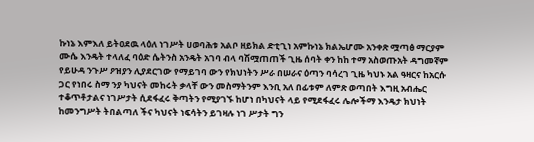ኩነኔ እምእለ ይትዐደዉ ላዕለ ነገሥት ሀወባሕቱ አልቦ ዘይክል ድቲጊነ አምኩነኔ ክልኤሆሙ አንቀጽ ሟጣፅ ማርያም ሙሴ እንዴት ተላለፈ ባዕድ ሴትንስ አንዴት አገባ ብላ ባሽሟጠጠች ጊዜ ሰባት ቀን ከከ ተማ አስወጡአት ዳግመኛም የይሁዳ ንጉሥ ዖዝያን ሊያደርገው የማይገባ ውን የክህነትን ሥራ በሠራና ዕጣን ባሳረገ ጊዜ ካህኑ አል ዓዛርና ከአርሱ ጋር የነበሩ ስማ ንያ ካህናት መከሩት ቃላቸ ውን መስማትንም እንቢ አለ በፊቱም ለምጽ ወጣበት እግዚ አብሔር ተቆጥቶታልና ነገሥታት ሲደፋፈሩ ቅጣትን የሚያገኙ ከሆነ በካህናት ላይ የሚደፋፈሩ ሌሎችማ እንዴታ ክህነት ከመንግሥት ትበልጣለ ችና ካህናት ነፍሳትን ይገዛሉ ነገ ሥታት ግን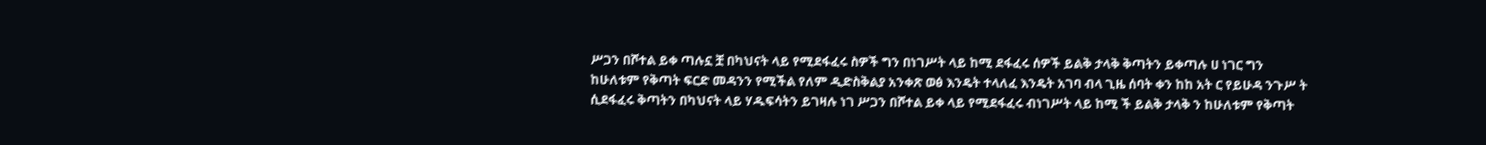ሥጋን በሾተል ይቀ ጣሉኗ ቿ በካህናት ላይ የሚደፋፈሩ ስዎች ግን በነገሥት ላይ ከሚ ደፋፈሩ ሰዎች ይልቅ ታላቅ ቅጣትን ይቀጣሉ ሀ ነገር ግን ከሁለቱም የቅጣት ፍርድ መዳንን የሚችል የለም ዲድስቅልያ አንቀጽ ወፅ እንዴት ተላለፈ እንዴት አገባ ብላ ጊዜ ሰባት ቀን ከከ አት ር የይሁዳ ንጉሥ ት ሲደፋፈሩ ቅጣትን በካህናት ላይ ሃዱፍሳትን ይገዛሉ ነገ ሥጋን በሾተል ይቀ ላይ የሚደፋፈሩ ብነገሥት ላይ ከሚ ች ይልቅ ታላቅ ን ከሁለቱም የቅጣት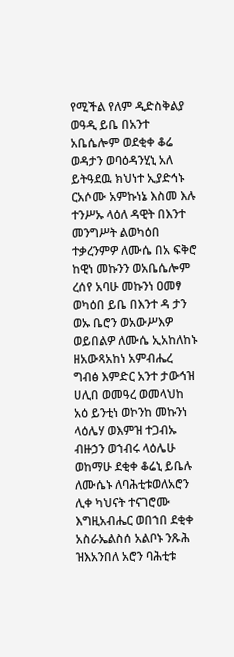የሚችል የለም ዲድስቅልያ ወዓዲ ይቤ በአንተ አቤሴሎም ወደቂቀ ቆሬ ወዳታን ወባዕዳንሂኒ አለ ይትዓደዉ ክህነተ ኢያድኅኑ ርአሶሙ አምኩነኔ እስመ እሉ ተንሥኡ ላዕለ ዳዊት በእንተ መንግሥት ልወካዕበ ተቃረንምዎ ለሙሴ በአ ፍቅሮ ከዊነ መኩንን ወአቤሴሎም ረሰየ አባሁ መኩንነ ዐመፃ ወካዕበ ይቤ በእንተ ዳ ታን ወኡ ቤሮን ወአውሥእዎ ወይበልዎ ለሙሴ ኢአከለከኑ ዘአውጻአከነ አምብሔረ ግብፅ እምድር አንተ ታውኅዝ ሀሊበ ወመዓረ ወመላህከ አዕ ይንቲነ ወኮንከ መኩንነ ላዕሌሃ ወእምዝ ተጋብኡ ብዙኃን ወኀብሩ ላዕሌሁ ወከማሁ ደቂቀ ቆሬኒ ይቤሉ ለሙሴኑ ለባሕቲቱወለአሮን ሊቀ ካህናት ተናገሮሙ እግዚአብሔር ወበኀበ ደቂቀ አስራኤልስሰ አልቦኑ ንጹሕ ዝእአንበለ አሮን ባሕቲቱ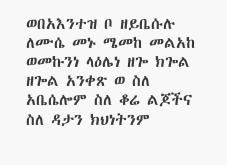ወበአእንተዝ ቦ ዘይቤሱሉ ለሙሴ መኑ ሜመከ መልአከ ወመኩንነ ላዕሌነ ዘጐ ክጐል ዘጐል አንቀጽ ወ ስለ አቤሴሎም ስለ ቆሬ ልጆችና ስለ ዳታን ክህነትንም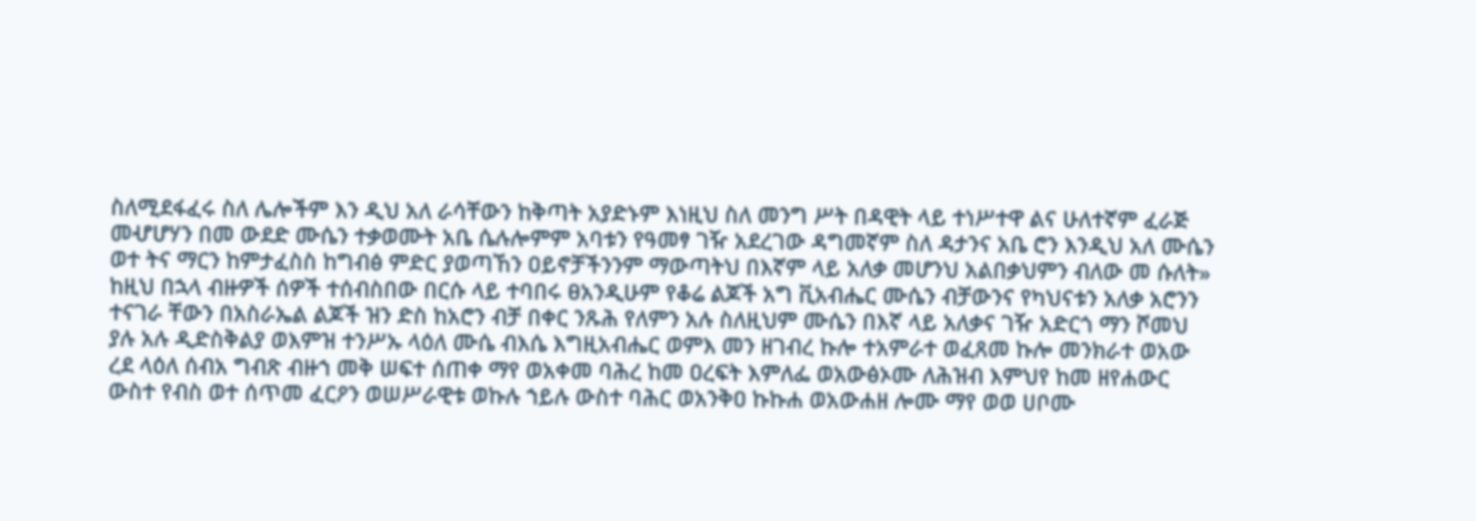ስለሚደፋፈሩ ስለ ሌሎችም እን ዲህ አለ ራሳቸውን ከቅጣት አያድኑም እነዚህ ስለ መንግ ሥት በዳዊት ላይ ተነሥተዋ ልና ሁለተኛም ፈራጅ መሇሆሃን በመ ውደድ ሙሴን ተቃወሙት አቤ ሴሉሎምም አባቱን የዓመፃ ገዥ አደረገው ዳግመኛም ስለ ዳታንና አቤ ሮን እንዲህ አለ ሙሴን ወተ ትና ማርን ከምታፈስስ ከግብፅ ምድር ያወጣኸን ዐይኖቻችንንም ማውጣትህ በእኛም ላይ አለቃ መሆንህ አልበቃህምን ብለው መ ሱለት» ከዚህ በኋላ ብዙዎች ሰዎች ተሰብስበው በርሱ ላይ ተባበሩ ፀአንዲሁም የቆሬ ልጆች አግ ቪአብሔር ሙሴን ብቻውንና የካህናቱን አለቃ አሮንን ተናገራ ቸውን በአስራኤል ልጆች ዝን ድስ ከአሮን ብቻ በቀር ንጹሕ የለምን አሉ ስለዚህም ሙሴን በእኛ ላይ አለቃና ገዥ አድርጎ ማን ሾመህ ያሉ አሉ ዲድስቅልያ ወእምዝ ተንሥኡ ላዕለ ሙሴ ብእሴ እግዚአብሔር ወምእ መን ዘገብረ ኩሎ ተአምራተ ወፈጸመ ኩሎ መንክራተ ወአው ረደ ላዕለ ሰብአ ግብጽ ብዙኀ መቅ ሠፍተ ሰጠቀ ማየ ወአቀመ ባሕረ ከመ ዐረፍት እምለፌ ወአውፅኦሙ ለሕዝብ እምህየ ከመ ዘየሐውር ውስተ የብስ ወተ ሰጥመ ፈርዖን ወሠሥራዊቱ ወኩሉ ኀይሉ ውስተ ባሕር ወአንቅዐ ኩኩሐ ወአውሐዘ ሎሙ ማየ ወወ ሀቦሙ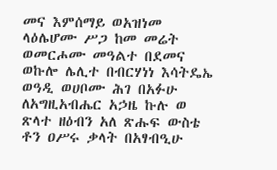መና እምሰማይ ወአዝነመ ላዕሌሆሙ ሥጋ ከመ መሬት ወመርሖሙ መዓልተ በደመና ወኩሎ ሌሊተ በብርሃነነ እሳትዴኤ ወዓዲ ወሀቦሙ ሕገ በአፉሁ ለአግዚአብሔር አኃዜ ኩሉ ወ ጽላተ ዘዕብን አለ ጽሑፍ ውስቴ ቶን ዐሥሩ ቃላት በአፃብዒሁ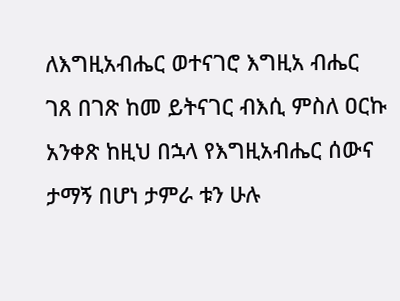ለእግዚአብሔር ወተናገሮ እግዚአ ብሔር ገጸ በገጽ ከመ ይትናገር ብእሲ ምስለ ዐርኩ አንቀጽ ከዚህ በኋላ የእግዚአብሔር ሰውና ታማኝ በሆነ ታምራ ቱን ሁሉ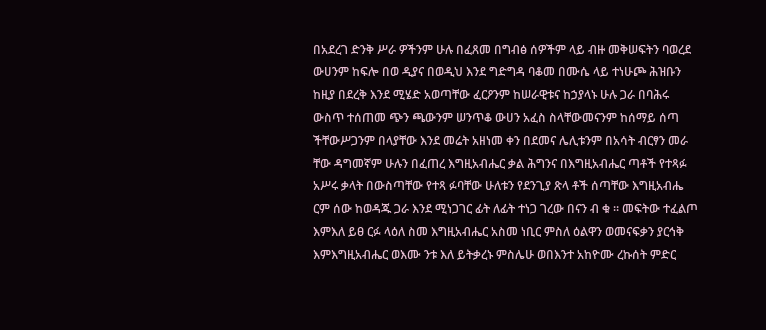በአደረገ ድንቅ ሥራ ዎችንም ሁሉ በፈጸመ በግብፅ ሰዎችም ላይ ብዙ መቅሠፍትን ባወረደ ውሀንም ከፍሎ በወ ዲያና በወዲህ እንደ ግድግዳ ባቆመ በሙሴ ላይ ተነሁጮ ሕዝቡን ከዚያ በደረቅ እንደ ሚሄድ አወጣቸው ፈርዖንም ከሠራዊቱና ከኃያላኑ ሁሉ ጋራ በባሕሩ ውስጥ ተሰጠመ ጭን ጫውንም ሠንጥቆ ውሀን አፈስ ስላቸውመናንም ከሰማይ ሰጣ ችቸውሥጋንም በላያቸው እንደ መሬት አዘነመ ቀን በደመና ሌሊቱንም በአሳት ብርፃን መራ ቸው ዳግመኛም ሁሉን በፈጠረ እግዚአብሔር ቃል ሕግንና በእግዚአብሔር ጣቶች የተጻፉ አሥሩ ቃላት በውስጣቸው የተጻ ፉባቸው ሁለቱን የደንጊያ ጽላ ቶች ሰጣቸው እግዚአብሔ ርም ሰው ከወዳጁ ጋራ እንደ ሚነጋገር ፊት ለፊት ተነጋ ገረው በናን ብ ቁ ። መፍትው ተፈልጦ እምእለ ይፀ ርፉ ላዕለ ስመ እግዚአብሔር አስመ ነቢር ምስለ ዕልዋን ወመናፍቃን ያርኅቅ እምእግዚአብሔር ወእሙ ንቱ እለ ይትቃረኑ ምስሌሁ ወበእንተ አከዮሙ ረኩሰት ምድር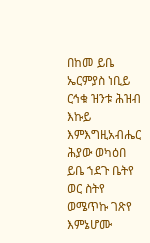በከመ ይቤ ኤርምያስ ነቢይ ርኅቁ ዝንቱ ሕዝብ እኩይ እምእግዚአብሔር ሕያው ወካዕበ ይቤ ኀደጉ ቤትየ ወር ስትየ ወሜጥኩ ገጽየ እምኔሆሙ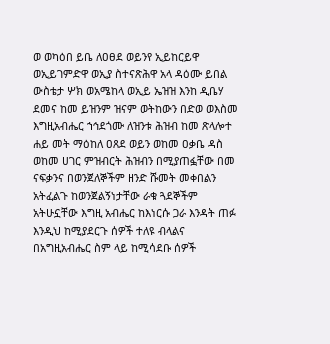ወ ወካዕበ ይቤ ለዐፀደ ወይንየ ኢይከርይዋ ወኢይገምድዋ ወኢያ ስተናጽሕዋ አላ ዳዕሙ ይበል ውስቴታ ሦክ ወአሜከላ ወኢይ ኤዝዝ እንከ ዲቤሃ ደመና ከመ ይዝንም ዝናም ወትከውን በድወ ወእስመ እግዚአብሔር ኀኅደጎሙ ለዝንቱ ሕዝብ ከመ ጽላሎተ ሐይ መት ማዕከለ ዐጸደ ወይን ወከመ ዐቃቤ ዳስ ወከመ ሀገር ምዝብርት ሕዝብን በሚያጠፏቸው በመ ናፍቃንና በወንጀለኞችም ዘንድ ሹመት መቀበልን አትፈልጉ ከወንጀልኝነታቸው ራቁ ጓደኞችም አትሁኗቸው እግዚ አብሔር ከእነርሱ ጋራ እንዳት ጠፉ እንዲህ ከሚያደርጉ ሰዎች ተለዩ ብላልና በአግዚአብሔር ስም ላይ ከሚሳደቡ ሰዎች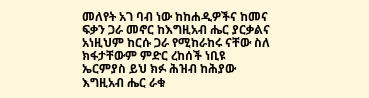መለየት አገ ባብ ነው ከከሐዲዎችና ከመና ፍቃን ጋራ መኖር ከእግዚአብ ሔር ያርቃልና አነዚህም ከርሱ ጋራ የሚከራከሩ ናቸው ስለ ክፋታቸውም ምድር ረከሰች ነቢዩ ኤርምያስ ይህ ክፉ ሕዝብ ከሕያው እግዚአብ ሔር ራቁ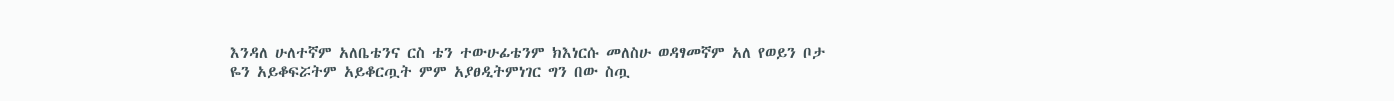እንዳለ ሁለተኛም አለቤቴንና ርስ ቴን ተውሁፊቴንም ክእነርሱ መለስሁ ወዳፃመኛም አለ የወይን ቦታ ዬን አይቆፍሯትም አይቆርጧት ምም አያፀዲትምነገር ግን በው ስጧ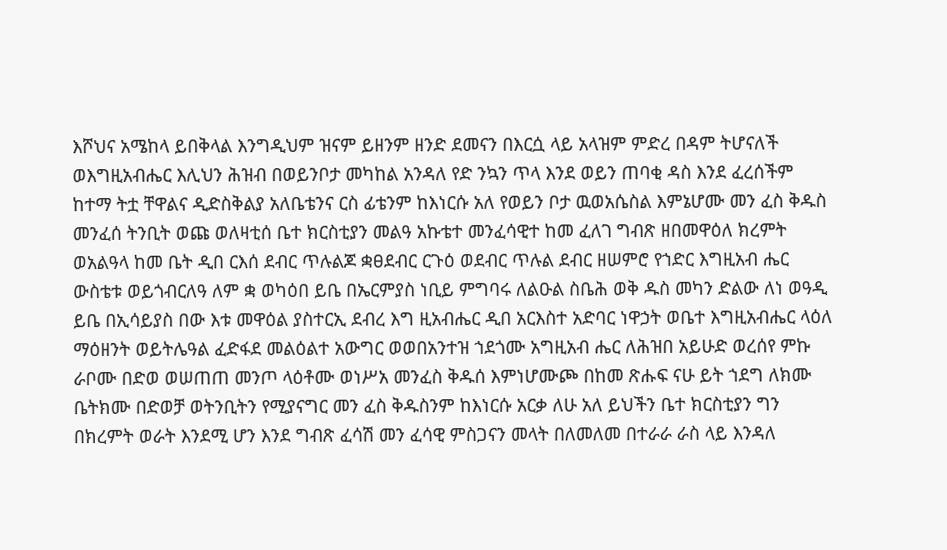እሾህና አሜከላ ይበቅላል እንግዲህም ዝናም ይዘንም ዘንድ ደመናን በእርሷ ላይ አላዝም ምድረ በዳም ትሆናለች ወእግዚአብሔር እሊህን ሕዝብ በወይንቦታ መካከል አንዳለ የድ ንኳን ጥላ እንደ ወይን ጠባቂ ዳስ እንደ ፈረሰችም ከተማ ትቷ ቸዋልና ዲድስቅልያ አለቤቴንና ርስ ፊቴንም ከእነርሱ አለ የወይን ቦታ ዉወአሴስል እምኔሆሙ መን ፈስ ቅዱስ መንፈሰ ትንቢት ወጩ ወለዛቲሰ ቤተ ክርስቲያን መልዓ አኩቴተ መንፈሳዊተ ከመ ፈለገ ግብጽ ዘበመዋዕለ ክረምት ወአልዓላ ከመ ቤት ዲበ ርእሰ ደብር ጥሉልጆ ቋፀደብር ርጉዕ ወደብር ጥሉል ደብር ዘሠምሮ የኀድር እግዚአብ ሔር ውስቴቱ ወይጎብርለዓ ለም ቋ ወካዕበ ይቤ በኤርምያስ ነቢይ ምግባሩ ለልዑል ስቤሕ ወቅ ዱስ መካን ድልው ለነ ወዓዲ ይቤ በኢሳይያስ በው እቱ መዋዕል ያስተርኢ ደብረ እግ ዚአብሔር ዲበ አርእስተ አድባር ነዋኃት ወቤተ እግዚአብሔር ላዕለ ማዕዘንት ወይትሌዓል ፈድፋደ መልዕልተ አውግር ወወበአንተዝ ኀደጎሙ አግዚአብ ሔር ለሕዝበ አይሁድ ወረሰየ ምኩ ራቦሙ በድወ ወሠጠጠ መንጦ ላዕቶሙ ወነሥአ መንፈስ ቅዱሰ እምነሆሙጮ በከመ ጽሑፍ ናሁ ይት ኀደግ ለክሙ ቤትክሙ በድወቻ ወትንቢትን የሚያናግር መን ፈስ ቅዱስንም ከእነርሱ አርቃ ለሁ አለ ይህችን ቤተ ክርስቲያን ግን በክረምት ወራት እንደሚ ሆን እንደ ግብጽ ፈሳሽ መን ፈሳዊ ምስጋናን መላት በለመለመ በተራራ ራስ ላይ እንዳለ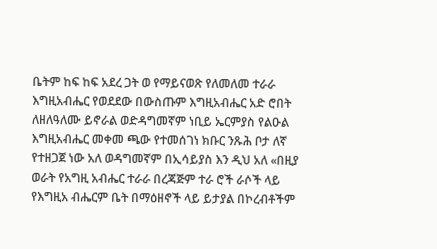ቤትም ከፍ ከፍ አደረ ጋት ወ የማይናወጽ የለመለመ ተራራ እግዚአብሔር የወደደው በውስጡም እግዚአብሔር አድ ሮበት ለዘለዓለሙ ይኖራል ወድዳግመኛም ነቢይ ኤርምያስ የልዑል እግዚአብሔር መቀመ ጫው የተመሰገነ ክቡር ንጹሕ ቦታ ለኛ የተዘጋጀ ነው አለ ወዳግመኛም በኢሳይያስ እን ዲህ አለ «በዚያ ወራት የአግዚ አብሔር ተራራ በረጃጅም ተራ ሮች ራሶች ላይ የእግዚአ ብሔርም ቤት በማዕዘኖች ላይ ይታያል በኮረብቶችም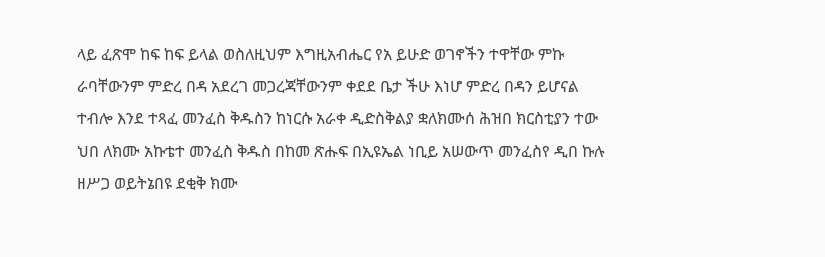ላይ ፈጽሞ ከፍ ከፍ ይላል ወስለዚህም እግዚአብሔር የአ ይሁድ ወገኖችን ተዋቸው ምኩ ራባቸውንም ምድረ በዳ አደረገ መጋረጃቸውንም ቀደደ ቤታ ችሁ እነሆ ምድረ በዳን ይሆናል ተብሎ እንደ ተጻፈ መንፈስ ቅዱስን ከነርሱ አራቀ ዲድስቅልያ ቋለክሙሰ ሕዝበ ክርስቲያን ተው ህበ ለክሙ አኩቴተ መንፈስ ቅዱስ በከመ ጽሑፍ በኢዩኤል ነቢይ አሠውጥ መንፈስየ ዲበ ኩሉ ዘሥጋ ወይትኔበዩ ደቂቅ ክሙ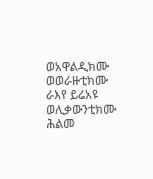ወአዋልዲክሙ ወወራዙቲክሙ ራእየ ይሬአዩ ወሊቃውንቲክሙ ሕልመ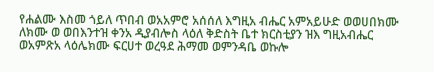የሐልሙ እስመ ጎይለ ጥበብ ወአአምሮ አሰሰለ እግዚአ ብሔር አምአይሁድ ወወሀበክሙ ለክሙ ወ ወበእንተዝ ቀንአ ዲያብሎስ ላዕለ ቅድስት ቤተ ክርስቲያን ዝእ ግዚአብሔር ወአምጽአ ላዕሌክሙ ፍርሀተ ወረዓደ ሕማመ ወምንዳቤ ወኩሎ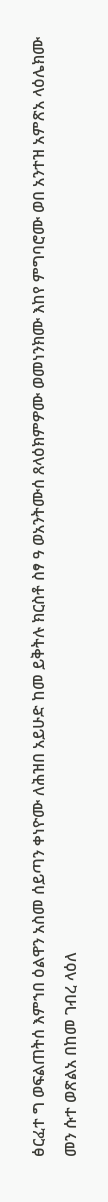ፅርፈተ ግ ወፍልጠትሰ እምኀበ ዕልዋን አስመ ሰይጣን ቀነዮሙ ለሕዝበ አይሁድ ከመ ይቅትሉ ክርስቶ ስፃ ዓ ወአንትሙሰ ጸላዕክምዎሙ ወመነንክሙ እከየ ምግባሮሙ ወበ አንተዝ አምጽአ ላዕሌክሙ መን ሱተ ወጽልአ በከመ ገብረ ላዕለ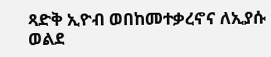ጻድቅ ኢዮብ ወበከመተቃረኖና ለኢያሱ ወልደ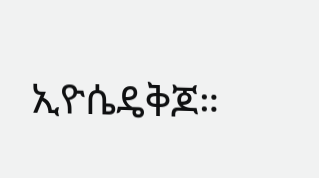ኢዮሴዴቅጆ።